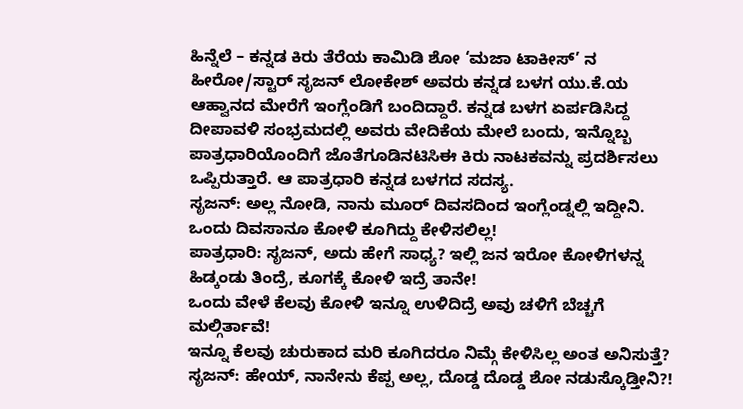ಹಿನ್ನೆಲೆ – ಕನ್ನಡ ಕಿರು ತೆರೆಯ ಕಾಮಿಡಿ ಶೋ ‘ಮಜಾ ಟಾಕೀಸ್’ ನ ಹೀರೋ/ಸ್ಟಾರ್ ಸೃಜನ್ ಲೋಕೇಶ್ ಅವರು ಕನ್ನಡ ಬಳಗ ಯು.ಕೆ.ಯ ಆಹ್ವಾನದ ಮೇರೆಗೆ ಇಂಗ್ಲೆಂಡಿಗೆ ಬಂದಿದ್ದಾರೆ. ಕನ್ನಡ ಬಳಗ ಏರ್ಪಡಿಸಿದ್ದ ದೀಪಾವಳಿ ಸಂಭ್ರಮದಲ್ಲಿ ಅವರು ವೇದಿಕೆಯ ಮೇಲೆ ಬಂದು, ಇನ್ನೊಬ್ಬ ಪಾತ್ರಧಾರಿಯೊಂದಿಗೆ ಜೊತೆಗೂಡಿನಟಿಸಿಈ ಕಿರು ನಾಟಕವನ್ನು ಪ್ರದರ್ಶಿಸಲು ಒಪ್ಪಿರುತ್ತಾರೆ. ಆ ಪಾತ್ರಧಾರಿ ಕನ್ನಡ ಬಳಗದ ಸದಸ್ಯ.
ಸೃಜನ್: ಅಲ್ಲ ನೋಡಿ, ನಾನು ಮೂರ್ ದಿವಸದಿಂದ ಇಂಗ್ಲೆಂಡ್ನಲ್ಲಿ ಇದ್ದೀನಿ. ಒಂದು ದಿವಸಾನೂ ಕೋಳಿ ಕೂಗಿದ್ದು ಕೇಳಿಸಲಿಲ್ಲ!
ಪಾತ್ರಧಾರಿ: ಸೃಜನ್, ಅದು ಹೇಗೆ ಸಾಧ್ಯ? ಇಲ್ಲಿ ಜನ ಇರೋ ಕೋಳಿಗಳನ್ನ ಹಿಡ್ಕಂಡು ತಿಂದ್ರೆ, ಕೂಗಕ್ಕೆ ಕೋಳಿ ಇದ್ರೆ ತಾನೇ!
ಒಂದು ವೇಳೆ ಕೆಲವು ಕೋಳಿ ಇನ್ನೂ ಉಳಿದಿದ್ರೆ ಅವು ಚಳಿಗೆ ಬೆಚ್ಚಗೆ ಮಲ್ಗಿರ್ತಾವೆ!
ಇನ್ನೂ ಕೆಲವು ಚುರುಕಾದ ಮರಿ ಕೂಗಿದರೂ ನಿಮ್ಗೆ ಕೇಳಿಸಿಲ್ಲ ಅಂತ ಅನಿಸುತ್ತೆ?
ಸೃಜನ್: ಹೇಯ್, ನಾನೇನು ಕೆಪ್ಪ ಅಲ್ಲ, ದೊಡ್ಡ ದೊಡ್ಡ ಶೋ ನಡುಸ್ಕೊಡ್ತೀನಿ?!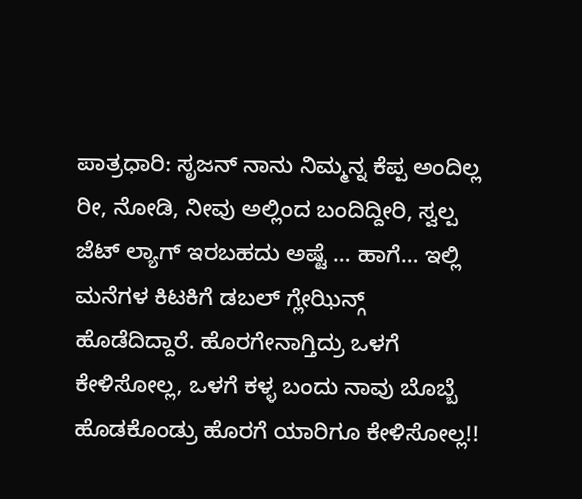ಪಾತ್ರಧಾರಿ: ಸೃಜನ್ ನಾನು ನಿಮ್ಮನ್ನ ಕೆಪ್ಪ ಅಂದಿಲ್ಲ ರೀ, ನೋಡಿ, ನೀವು ಅಲ್ಲಿಂದ ಬಂದಿದ್ದೀರಿ, ಸ್ವಲ್ಪ ಜೆಟ್ ಲ್ಯಾಗ್ ಇರಬಹದು ಅಷ್ಟೆ … ಹಾಗೆ… ಇಲ್ಲಿ ಮನೆಗಳ ಕಿಟಕಿಗೆ ಡಬಲ್ ಗ್ಲೇಝಿನ್ಗ್ ಹೊಡೆದಿದ್ದಾರೆ. ಹೊರಗೇನಾಗ್ತಿದ್ರು ಒಳಗೆ ಕೇಳಿಸೋಲ್ಲ, ಒಳಗೆ ಕಳ್ಳ ಬಂದು ನಾವು ಬೊಬ್ಬೆ ಹೊಡಕೊಂಡ್ರು ಹೊರಗೆ ಯಾರಿಗೂ ಕೇಳಿಸೋಲ್ಲ!!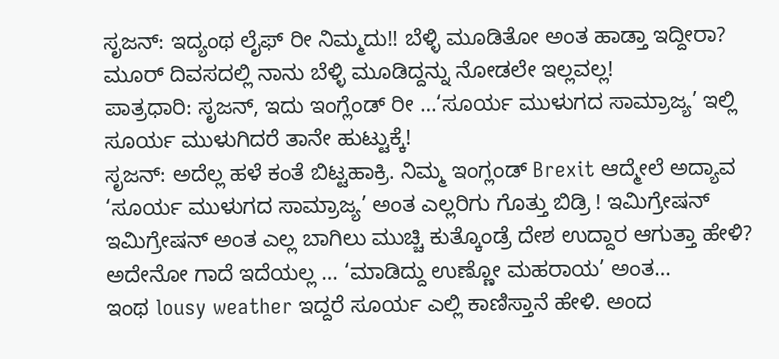ಸೃಜನ್: ಇದ್ಯಂಥ ಲೈಫ್ ರೀ ನಿಮ್ಮದು!! ಬೆಳ್ಳಿ ಮೂಡಿತೋ ಅಂತ ಹಾಡ್ತಾ ಇದ್ದೀರಾ? ಮೂರ್ ದಿವಸದಲ್ಲಿ ನಾನು ಬೆಳ್ಳಿ ಮೂಡಿದ್ದನ್ನು ನೋಡಲೇ ಇಲ್ಲವಲ್ಲ!
ಪಾತ್ರಧಾರಿ: ಸೃಜನ್, ಇದು ಇಂಗ್ಲೆಂಡ್ ರೀ …‘ಸೂರ್ಯ ಮುಳುಗದ ಸಾಮ್ರಾಜ್ಯ’ ಇಲ್ಲಿ ಸೂರ್ಯ ಮುಳುಗಿದರೆ ತಾನೇ ಹುಟ್ಟುಕ್ಕೆ!
ಸೃಜನ್: ಅದೆಲ್ಲ ಹಳೆ ಕಂತೆ ಬಿಟ್ಟಹಾಕ್ರಿ. ನಿಮ್ಮ ಇಂಗ್ಲಂಡ್ Brexit ಆದ್ಮೇಲೆ ಅದ್ಯಾವ ‘ಸೂರ್ಯ ಮುಳುಗದ ಸಾಮ್ರಾಜ್ಯ’ ಅಂತ ಎಲ್ಲರಿಗು ಗೊತ್ತು ಬಿಡ್ರಿ ! ಇಮಿಗ್ರೇಷನ್ ಇಮಿಗ್ರೇಷನ್ ಅಂತ ಎಲ್ಲ ಬಾಗಿಲು ಮುಚ್ಚಿ ಕುತ್ಕೊಂಡ್ರೆ ದೇಶ ಉದ್ದಾರ ಆಗುತ್ತಾ ಹೇಳಿ? ಅದೇನೋ ಗಾದೆ ಇದೆಯಲ್ಲ … ‘ಮಾಡಿದ್ದು ಉಣ್ಣೋ ಮಹರಾಯ’ ಅಂತ…
ಇಂಥ lousy weather ಇದ್ದರೆ ಸೂರ್ಯ ಎಲ್ಲಿ ಕಾಣಿಸ್ತಾನೆ ಹೇಳಿ. ಅಂದ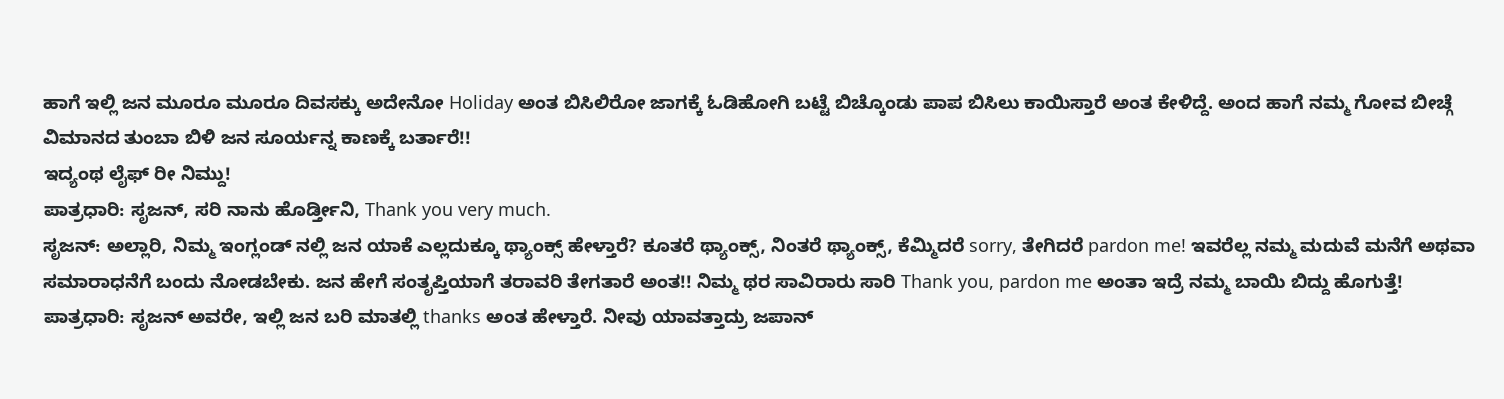ಹಾಗೆ ಇಲ್ಲಿ ಜನ ಮೂರೂ ಮೂರೂ ದಿವಸಕ್ಕು ಅದೇನೋ Holiday ಅಂತ ಬಿಸಿಲಿರೋ ಜಾಗಕ್ಕೆ ಓಡಿಹೋಗಿ ಬಟ್ಟೆ ಬಿಚ್ಕೊಂಡು ಪಾಪ ಬಿಸಿಲು ಕಾಯಿಸ್ತಾರೆ ಅಂತ ಕೇಳಿದ್ದೆ. ಅಂದ ಹಾಗೆ ನಮ್ಮ ಗೋವ ಬೀಚ್ಗೆ ವಿಮಾನದ ತುಂಬಾ ಬಿಳಿ ಜನ ಸೂರ್ಯನ್ನ ಕಾಣಕ್ಕೆ ಬರ್ತಾರೆ!!
ಇದ್ಯಂಥ ಲೈಫ್ ರೀ ನಿಮ್ದು!
ಪಾತ್ರಧಾರಿ: ಸೃಜನ್, ಸರಿ ನಾನು ಹೊರ್ಡ್ತೀನಿ, Thank you very much.
ಸೃಜನ್: ಅಲ್ಲಾರಿ, ನಿಮ್ಮ ಇಂಗ್ಲಂಡ್ ನಲ್ಲಿ ಜನ ಯಾಕೆ ಎಲ್ಲದುಕ್ಕೂ ಥ್ಯಾಂಕ್ಸ್ ಹೇಳ್ತಾರೆ? ಕೂತರೆ ಥ್ಯಾಂಕ್ಸ್, ನಿಂತರೆ ಥ್ಯಾಂಕ್ಸ್, ಕೆಮ್ಮಿದರೆ sorry, ತೇಗಿದರೆ pardon me! ಇವರೆಲ್ಲ ನಮ್ಮ ಮದುವೆ ಮನೆಗೆ ಅಥವಾ ಸಮಾರಾಧನೆಗೆ ಬಂದು ನೋಡಬೇಕು. ಜನ ಹೇಗೆ ಸಂತೃಪ್ತಿಯಾಗೆ ತರಾವರಿ ತೇಗತಾರೆ ಅಂತ!! ನಿಮ್ಮ ಥರ ಸಾವಿರಾರು ಸಾರಿ Thank you, pardon me ಅಂತಾ ಇದ್ರೆ ನಮ್ಮ ಬಾಯಿ ಬಿದ್ದು ಹೊಗುತ್ತೆ!
ಪಾತ್ರಧಾರಿ: ಸೃಜನ್ ಅವರೇ, ಇಲ್ಲಿ ಜನ ಬರಿ ಮಾತಲ್ಲಿ thanks ಅಂತ ಹೇಳ್ತಾರೆ. ನೀವು ಯಾವತ್ತಾದ್ರು ಜಪಾನ್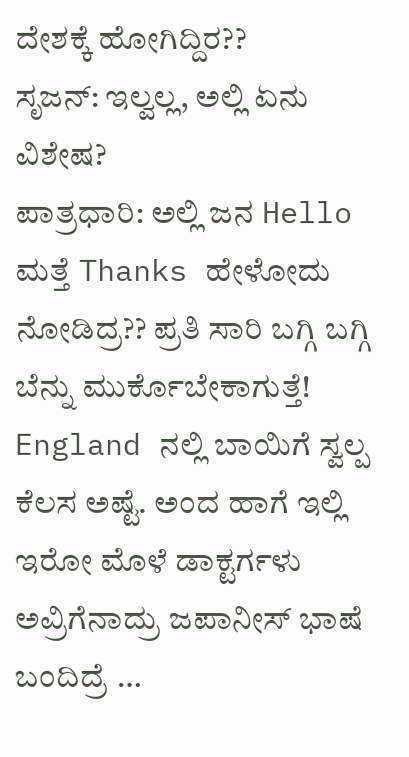ದೇಶಕ್ಕೆ ಹೋಗಿದ್ದಿರ??
ಸೃಜನ್: ಇಲ್ವಲ್ಲ, ಅಲ್ಲಿ ಏನು ವಿಶೇಷ?
ಪಾತ್ರಧಾರಿ: ಅಲ್ಲಿ ಜನ Hello ಮತ್ತೆ Thanks ಹೇಳೋದು ನೋಡಿದ್ರ?? ಪ್ರತಿ ಸಾರಿ ಬಗ್ಗಿ ಬಗ್ಗಿ ಬೆನ್ನು ಮುರ್ಕೊಬೇಕಾಗುತ್ತೆ! England ನಲ್ಲಿ ಬಾಯಿಗೆ ಸ್ವಲ್ಪ ಕೆಲಸ ಅಷ್ಟೆ. ಅಂದ ಹಾಗೆ ಇಲ್ಲಿ ಇರೋ ಮೊಳೆ ಡಾಕ್ಟರ್ಗಳು ಅವ್ರಿಗೆನಾದ್ರು ಜಪಾನೀಸ್ ಭಾಷೆ ಬಂದಿದ್ರೆ …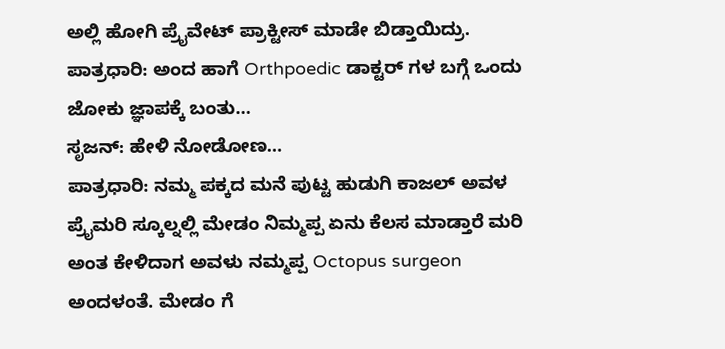ಅಲ್ಲಿ ಹೋಗಿ ಪ್ರೈವೇಟ್ ಪ್ರಾಕ್ಟೀಸ್ ಮಾಡೇ ಬಿಡ್ತಾಯಿದ್ರು.
ಪಾತ್ರಧಾರಿ: ಅಂದ ಹಾಗೆ Orthpoedic ಡಾಕ್ಟರ್ ಗಳ ಬಗ್ಗೆ ಒಂದು ಜೋಕು ಜ್ಞಾಪಕ್ಕೆ ಬಂತು…
ಸೃಜನ್: ಹೇಳಿ ನೋಡೋಣ…
ಪಾತ್ರಧಾರಿ: ನಮ್ಮ ಪಕ್ಕದ ಮನೆ ಪುಟ್ಟ ಹುಡುಗಿ ಕಾಜಲ್ ಅವಳ ಪ್ರೈಮರಿ ಸ್ಕೂಲ್ನಲ್ಲಿ ಮೇಡಂ ನಿಮ್ಮಪ್ಪ ಏನು ಕೆಲಸ ಮಾಡ್ತಾರೆ ಮರಿ ಅಂತ ಕೇಳಿದಾಗ ಅವಳು ನಮ್ಮಪ್ಪ Octopus surgeon ಅಂದಳಂತೆ. ಮೇಡಂ ಗೆ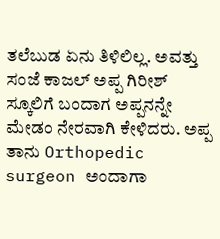ತಲೆಬುಡ ಏನು ತಿಳಿಲಿಲ್ಲ. ಅವತ್ತು ಸಂಜೆ ಕಾಜಲ್ ಅಪ್ಪ ಗಿರೀಶ್ ಸ್ಕೂಲಿಗೆ ಬಂದಾಗ ಅಪ್ಪನನ್ನೇ ಮೇಡಂ ನೇರವಾಗಿ ಕೇಳಿದರು. ಅಪ್ಪ ತಾನು Orthopedic surgeon ಅಂದಾಗಾ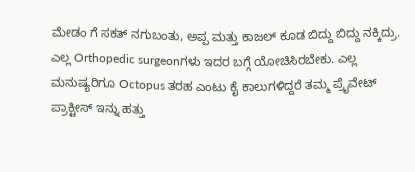ಮೇಡಂ ಗೆ ಸಕತ್ ನಗುಬಂತು, ಅಪ್ಪ ಮತ್ತು ಕಾಜಲ್ ಕೂಡ ಬಿದ್ದು ಬಿದ್ದು ನಕ್ಕಿದ್ರು.
ಎಲ್ಲ Orthopedic surgeonಗಳು ಇದರ ಬಗ್ಗೆ ಯೋಚಿಸಿರಬೇಕು. ಎಲ್ಲ ಮನುಷ್ಯರಿಗೂ Octopus ತರಹ ಎಂಟು ಕೈ ಕಾಲುಗಳಿದ್ದರೆ ತಮ್ಮ ಪ್ರೈವೇಟ್ ಪ್ರಾಕ್ಟೀಸ್ ಇನ್ನು ಹತ್ತು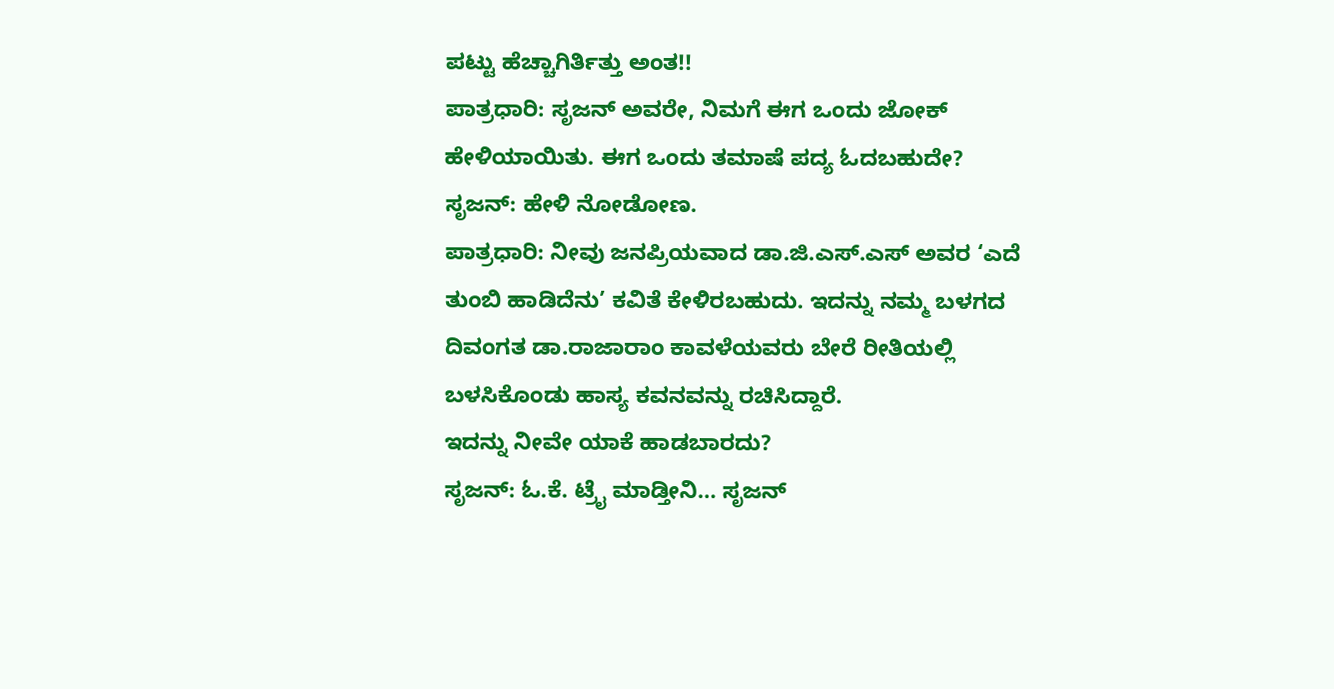ಪಟ್ಟು ಹೆಚ್ಚಾಗಿರ್ತಿತ್ತು ಅಂತ!!
ಪಾತ್ರಧಾರಿ: ಸೃಜನ್ ಅವರೇ, ನಿಮಗೆ ಈಗ ಒಂದು ಜೋಕ್ ಹೇಳಿಯಾಯಿತು. ಈಗ ಒಂದು ತಮಾಷೆ ಪದ್ಯ ಓದಬಹುದೇ?
ಸೃಜನ್: ಹೇಳಿ ನೋಡೋಣ.
ಪಾತ್ರಧಾರಿ: ನೀವು ಜನಪ್ರಿಯವಾದ ಡಾ.ಜಿ.ಎಸ್.ಎಸ್ ಅವರ ‘ಎದೆ ತುಂಬಿ ಹಾಡಿದೆನು’ ಕವಿತೆ ಕೇಳಿರಬಹುದು. ಇದನ್ನು ನಮ್ಮ ಬಳಗದ ದಿವಂಗತ ಡಾ.ರಾಜಾರಾಂ ಕಾವಳೆಯವರು ಬೇರೆ ರೀತಿಯಲ್ಲಿ ಬಳಸಿಕೊಂಡು ಹಾಸ್ಯ ಕವನವನ್ನು ರಚಿಸಿದ್ದಾರೆ.
ಇದನ್ನು ನೀವೇ ಯಾಕೆ ಹಾಡಬಾರದು?
ಸೃಜನ್: ಓ.ಕೆ. ಟ್ರೈ ಮಾಡ್ತೀನಿ… ಸೃಜನ್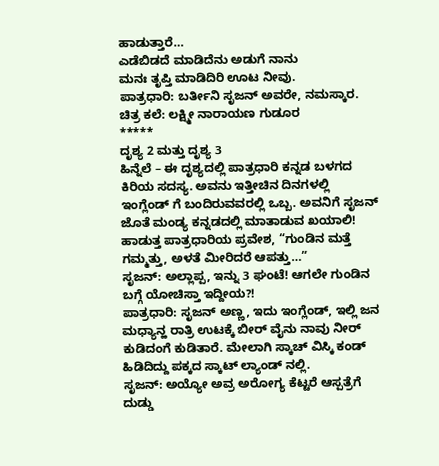ಹಾಡುತ್ತಾರೆ…
ಎಡೆಬಿಡದೆ ಮಾಡಿದೆನು ಅಡುಗೆ ನಾನು
ಮನಃ ತೃಪ್ತಿ ಮಾಡಿದಿರಿ ಊಟ ನೀವು.
ಪಾತ್ರಧಾರಿ: ಬರ್ತೀನಿ ಸೃಜನ್ ಅವರೇ, ನಮಸ್ಕಾರ.
ಚಿತ್ರ ಕಲೆ: ಲಕ್ಷ್ಮೀ ನಾರಾಯಣ ಗುಡೂರ
*****
ದೃಶ್ಯ 2 ಮತ್ತು ದೃಶ್ಯ 3
ಹಿನ್ನೆಲೆ – ಈ ದೃಶ್ಯದಲ್ಲಿ ಪಾತ್ರಧಾರಿ ಕನ್ನಡ ಬಳಗದ ಕಿರಿಯ ಸದಸ್ಯ. ಅವನು ಇತ್ತೀಚಿನ ದಿನಗಳಲ್ಲಿ ಇಂಗ್ಲೆಂಡ್ ಗೆ ಬಂದಿರುವವರಲ್ಲಿ ಒಬ್ಬ. ಅವನಿಗೆ ಸೃಜನ್ ಜೊತೆ ಮಂಡ್ಯ ಕನ್ನಡದಲ್ಲಿ ಮಾತಾಡುವ ಖಯಾಲಿ!
ಹಾಡುತ್ತ ಪಾತ್ರಧಾರಿಯ ಪ್ರವೇಶ, “ಗುಂಡಿನ ಮತ್ತೆ ಗಮ್ಮತ್ತು, ಅಳತೆ ಮೀರಿದರೆ ಆಪತ್ತು…”
ಸೃಜನ್: ಅಲ್ಲಾಪ್ಪ, ಇನ್ನು 3 ಘಂಟೆ! ಆಗಲೇ ಗುಂಡಿನ ಬಗ್ಗೆ ಯೋಚಿಸ್ತಾ ಇದ್ದೀಯ?!
ಪಾತ್ರಧಾರಿ: ಸೃಜನ್ ಅಣ್ಣ, ಇದು ಇಂಗ್ಲೆಂಡ್, ಇಲ್ಲಿ ಜನ ಮಧ್ಯಾನ್ಹ ರಾತ್ರಿ ಉಟಕ್ಕೆ ಬೀರ್ ವೈನು ನಾವು ನೀರ್ ಕುಡಿದಂಗೆ ಕುಡಿತಾರೆ. ಮೇಲಾಗಿ ಸ್ಕಾಚ್ ವಿಸ್ಕಿ ಕಂಡ್ ಹಿಡಿದಿದ್ದು ಪಕ್ಕದ ಸ್ಕಾಟ್ ಲ್ಯಾಂಡ್ ನಲ್ಲಿ.
ಸೃಜನ್: ಅಯ್ಯೋ ಅವ್ರ ಅರೋಗ್ಯ ಕೆಟ್ಟರೆ ಆಸ್ಪತ್ರೆಗೆ ದುಡ್ಡು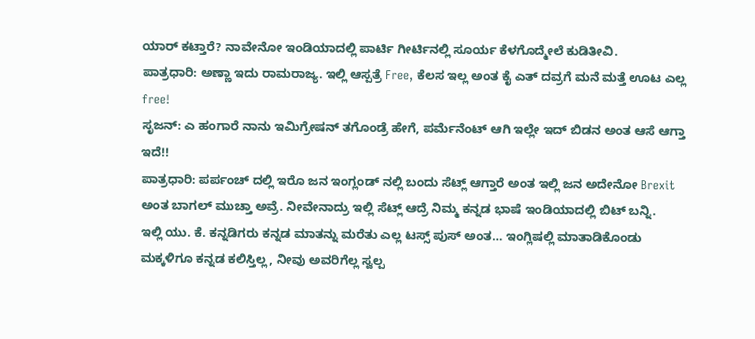ಯಾರ್ ಕಟ್ತಾರೆ? ನಾವೇನೋ ಇಂಡಿಯಾದಲ್ಲಿ ಪಾರ್ಟಿ ಗೀರ್ಟಿನಲ್ಲಿ ಸೂರ್ಯ ಕೆಳಗೊದ್ಮೇಲೆ ಕುಡಿತೀವಿ.
ಪಾತ್ರಧಾರಿ: ಅಣ್ಣಾ ಇದು ರಾಮರಾಜ್ಯ. ಇಲ್ಲಿ ಆಸ್ಪತ್ರೆ Free, ಕೆಲಸ ಇಲ್ಲ ಅಂತ ಕೈ ಎತ್ ದವ್ರಗೆ ಮನೆ ಮತ್ತೆ ಊಟ ಎಲ್ಲ free!
ಸೃಜನ್: ಎ ಹಂಗಾರೆ ನಾನು ಇಮಿಗ್ರೇಷನ್ ತಗೊಂಡ್ರೆ ಹೇಗೆ, ಪರ್ಮೆನೆಂಟ್ ಆಗಿ ಇಲ್ಲೇ ಇದ್ ಬಿಡನ ಅಂತ ಆಸೆ ಆಗ್ತಾ ಇದೆ!!
ಪಾತ್ರಧಾರಿ: ಪರ್ಪಂಚ್ ದಲ್ಲಿ ಇರೊ ಜನ ಇಂಗ್ಲಂಡ್ ನಲ್ಲಿ ಬಂದು ಸೆಟ್ಲ್ ಆಗ್ತಾರೆ ಅಂತ ಇಲ್ಲಿ ಜನ ಅದೇನೋ Brexit ಅಂತ ಬಾಗಲ್ ಮುಚ್ತಾ ಅವ್ರೆ. ನೀವೇನಾದ್ರು ಇಲ್ಲಿ ಸೆಟ್ಲ್ ಆದ್ರೆ ನಿಮ್ಮ ಕನ್ನಡ ಭಾಷೆ ಇಂಡಿಯಾದಲ್ಲಿ ಬಿಟ್ ಬನ್ನಿ.
ಇಲ್ಲಿ ಯು. ಕೆ. ಕನ್ನಡಿಗರು ಕನ್ನಡ ಮಾತನ್ನು ಮರೆತು ಎಲ್ಲ ಟಸ್ಸ್ ಪುಸ್ ಅಂತ… ಇಂಗ್ಲಿಷಲ್ಲಿ ಮಾತಾಡಿಕೊಂಡು ಮಕ್ಕಳಿಗೂ ಕನ್ನಡ ಕಲಿಸ್ತಿಲ್ಲ, ನೀವು ಅವರಿಗೆಲ್ಲ ಸ್ವಲ್ಪ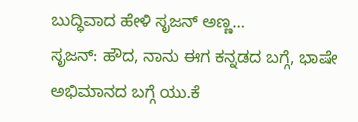ಬುದ್ಧಿವಾದ ಹೇಳಿ ಸೃಜನ್ ಅಣ್ಣ…
ಸೃಜನ್: ಹೌದ, ನಾನು ಈಗ ಕನ್ನಡದ ಬಗ್ಗೆ, ಭಾಷೇ ಅಭಿಮಾನದ ಬಗ್ಗೆ ಯು.ಕೆ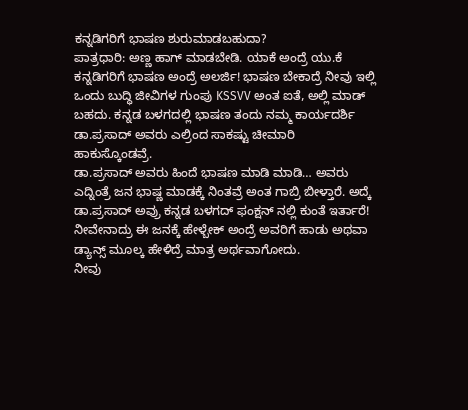ಕನ್ನಡಿಗರಿಗೆ ಭಾಷಣ ಶುರುಮಾಡಬಹುದಾ?
ಪಾತ್ರಧಾರಿ: ಅಣ್ಣ ಹಾಗ್ ಮಾಡಬೇಡಿ. ಯಾಕೆ ಅಂದ್ರೆ ಯು.ಕೆ ಕನ್ನಡಿಗರಿಗೆ ಭಾಷಣ ಅಂದ್ರೆ ಅಲರ್ಜಿ! ಭಾಷಣ ಬೇಕಾದ್ರೆ ನೀವು ಇಲ್ಲಿ ಒಂದು ಬುದ್ಧಿ ಜೀವಿಗಳ ಗುಂಪು KSSVV ಅಂತ ಐತೆ, ಅಲ್ಲಿ ಮಾಡ್ ಬಹದು. ಕನ್ನಡ ಬಳಗದಲ್ಲಿ ಭಾಷಣ ತಂದು ನಮ್ಮ ಕಾರ್ಯದರ್ಶಿ ಡಾ.ಪ್ರಸಾದ್ ಅವರು ಎಲ್ರಿಂದ ಸಾಕಷ್ಟು ಚೀಮಾರಿ ಹಾಕುಸ್ಕೊಂಡವ್ರೆ.
ಡಾ.ಪ್ರಸಾದ್ ಅವರು ಹಿಂದೆ ಭಾಷಣ ಮಾಡಿ ಮಾಡಿ… ಅವರು ಎದ್ನಿಂತ್ರೆ ಜನ ಭಾಷ್ಣ ಮಾಡಕ್ಕೆ ನಿಂತವ್ರೆ ಅಂತ ಗಾಬ್ರಿ ಬೀಳ್ತಾರೆ. ಅದ್ಕೆ ಡಾ.ಪ್ರಸಾದ್ ಅವ್ರು ಕನ್ನಡ ಬಳಗದ್ ಫಂಕ್ಷನ್ ನಲ್ಲಿ ಕುಂತೆ ಇರ್ತಾರೆ! ನೀವೇನಾದ್ರು ಈ ಜನಕ್ಕೆ ಹೇಳ್ಬೇಕ್ ಅಂದ್ರೆ ಅವರಿಗೆ ಹಾಡು ಅಥವಾ ಡ್ಯಾನ್ಸ್ ಮೂಲ್ಕ ಹೇಳಿದ್ರೆ ಮಾತ್ರ ಅರ್ಥವಾಗೋದು.
ನೀವು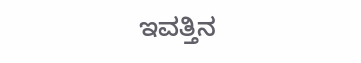ಇವತ್ತಿನ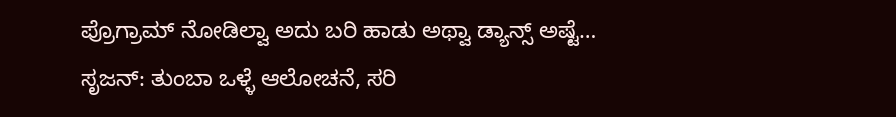ಪ್ರೊಗ್ರಾಮ್ ನೋಡಿಲ್ವಾ ಅದು ಬರಿ ಹಾಡು ಅಥ್ವಾ ಡ್ಯಾನ್ಸ್ ಅಷ್ಟೆ…
ಸೃಜನ್: ತುಂಬಾ ಒಳ್ಳೆ ಆಲೋಚನೆ, ಸರಿ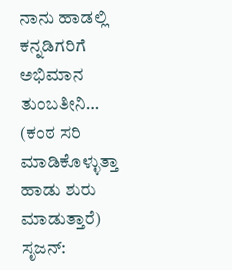ನಾನು ಹಾಡಲ್ಲಿ ಕನ್ನಡಿಗರಿಗೆ ಅಭಿಮಾನ ತುಂಬತೀನಿ… (ಕಂಠ ಸರಿ ಮಾಡಿಕೊಳ್ಳುತ್ತಾ ಹಾಡು ಶುರು ಮಾಡುತ್ತಾರೆ)
ಸೃಜನ್: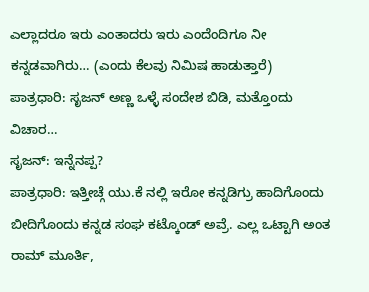ಎಲ್ಲಾದರೂ ಇರು ಎಂತಾದರು ಇರು ಎಂದೆಂದಿಗೂ ನೀ ಕನ್ನಡವಾಗಿರು… (ಎಂದು ಕೆಲವು ನಿಮಿಷ ಹಾಡುತ್ತಾರೆ)
ಪಾತ್ರಧಾರಿ: ಸೃಜನ್ ಅಣ್ಣ ಒಳ್ಳೆ ಸಂದೇಶ ಬಿಡಿ, ಮತ್ತೊoದು ವಿಚಾರ…
ಸೃಜನ್: ಇನ್ನೆನಪ್ಪ?
ಪಾತ್ರಧಾರಿ: ಇತ್ತೀಚ್ಗೆ ಯು.ಕೆ ನಲ್ಲಿ ಇರೋ ಕನ್ನಡಿಗ್ರು ಹಾದಿಗೊಂದು ಬೀದಿಗೊಂದು ಕನ್ನಡ ಸಂಘ ಕಟ್ಕೊಂಡ್ ಅವ್ರೆ. ಎಲ್ಲ ಒಟ್ಟಾಗಿ ಅಂತ ರಾಮ್ ಮೂರ್ತಿ,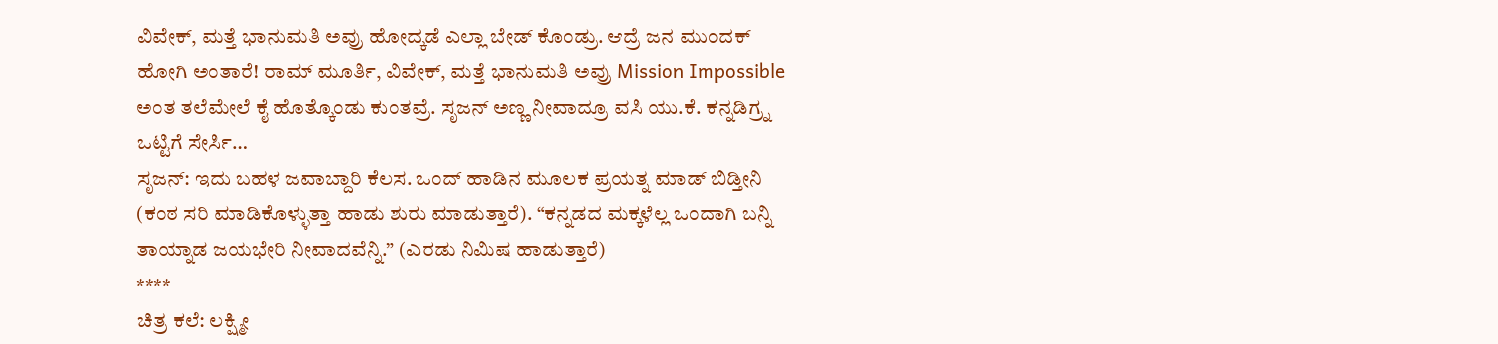ವಿವೇಕ್, ಮತ್ತೆ ಭಾನುಮತಿ ಅವ್ರು ಹೋದ್ಕಡೆ ಎಲ್ಲಾ ಬೇಡ್ ಕೊಂಡ್ರು. ಆದ್ರೆ ಜನ ಮುಂದಕ್ ಹೋಗಿ ಅಂತಾರೆ! ರಾಮ್ ಮೂರ್ತಿ, ವಿವೇಕ್, ಮತ್ತೆ ಭಾನುಮತಿ ಅವ್ರು Mission Impossible ಅಂತ ತಲೆಮೇಲೆ ಕೈ ಹೊತ್ಕೊಂಡು ಕುಂತವ್ರೆ. ಸೃಜನ್ ಅಣ್ಣ ನೀವಾದ್ರೂ ವಸಿ ಯು.ಕೆ. ಕನ್ನಡಿಗ್ರ್ನ ಒಟ್ಟಿಗೆ ಸೇರ್ಸಿ…
ಸೃಜನ್: ಇದು ಬಹಳ ಜವಾಬ್ದಾರಿ ಕೆಲಸ. ಒಂದ್ ಹಾಡಿನ ಮೂಲಕ ಪ್ರಯತ್ನ ಮಾಡ್ ಬಿಡ್ತೀನಿ (ಕಂಠ ಸರಿ ಮಾಡಿಕೊಳ್ಳುತ್ತಾ ಹಾಡು ಶುರು ಮಾಡುತ್ತಾರೆ). “ಕನ್ನಡದ ಮಕ್ಕಳೆಲ್ಲ ಒಂದಾಗಿ ಬನ್ನಿ ತಾಯ್ನಾಡ ಜಯಭೇರಿ ನೀವಾದವೆನ್ನಿ.” (ಎರಡು ನಿಮಿಷ ಹಾಡುತ್ತಾರೆ)
****
ಚಿತ್ರ ಕಲೆ: ಲಕ್ಷ್ಮೀ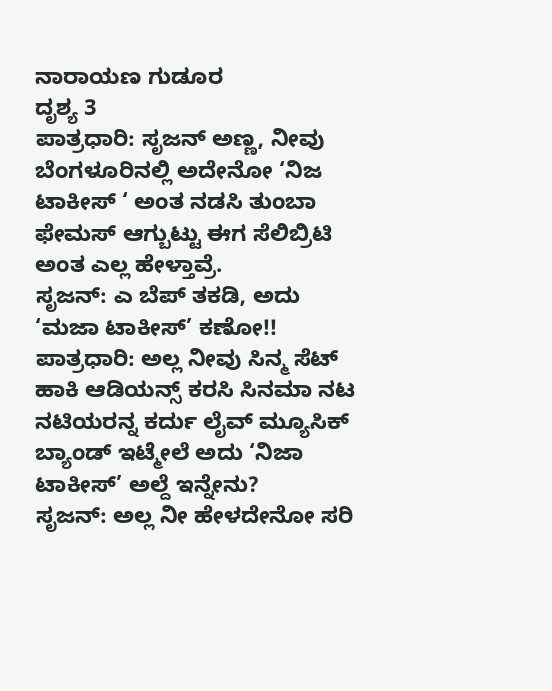ನಾರಾಯಣ ಗುಡೂರ
ದೃಶ್ಯ 3
ಪಾತ್ರಧಾರಿ: ಸೃಜನ್ ಅಣ್ಣ, ನೀವು ಬೆಂಗಳೂರಿನಲ್ಲಿ ಅದೇನೋ ‘ನಿಜ ಟಾಕೀಸ್ ‘ ಅಂತ ನಡಸಿ ತುಂಬಾ ಫೇಮಸ್ ಆಗ್ಬುಟ್ಟು ಈಗ ಸೆಲಿಬ್ರಿಟಿ ಅಂತ ಎಲ್ಲ ಹೇಳ್ತಾವ್ರೆ.
ಸೃಜನ್: ಎ ಬೆಪ್ ತಕಡಿ, ಅದು ‘ಮಜಾ ಟಾಕೀಸ್’ ಕಣೋ!!
ಪಾತ್ರಧಾರಿ: ಅಲ್ಲ ನೀವು ಸಿನ್ಮ ಸೆಟ್ ಹಾಕಿ ಆಡಿಯನ್ಸ್ ಕರಸಿ ಸಿನಮಾ ನಟ ನಟಿಯರನ್ನ ಕರ್ದು ಲೈವ್ ಮ್ಯೂಸಿಕ್ ಬ್ಯಾಂಡ್ ಇಟ್ಮೇಲೆ ಅದು ‘ನಿಜಾ ಟಾಕೀಸ್’ ಅಲ್ದೆ ಇನ್ನೇನು?
ಸೃಜನ್: ಅಲ್ಲ ನೀ ಹೇಳದೇನೋ ಸರಿ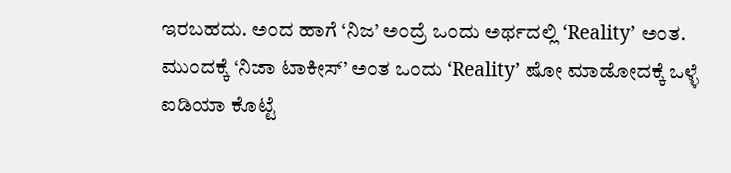ಇರಬಹದು. ಅಂದ ಹಾಗೆ ‘ನಿಜ’ ಅಂದ್ರೆ ಒಂದು ಅರ್ಥದಲ್ಲಿ ‘Reality’ ಅಂತ. ಮುಂದಕ್ಕೆ ‘ನಿಜಾ ಟಾಕೀಸ್’ ಅಂತ ಒಂದು ‘Reality’ ಷೋ ಮಾಡೋದಕ್ಕೆ ಒಳ್ಳೆ ಐಡಿಯಾ ಕೊಟ್ಟೆ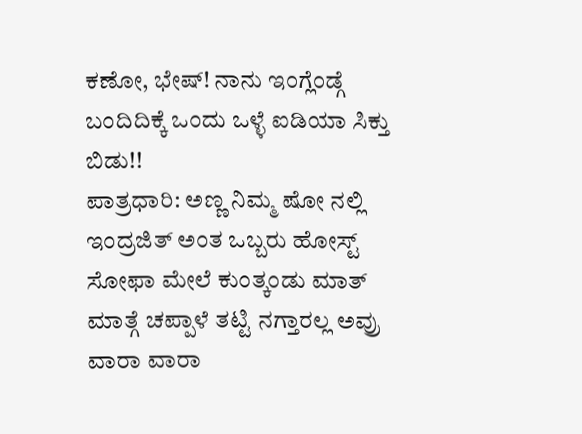ಕಣೋ, ಭೇಷ್! ನಾನು ಇಂಗ್ಲೆಂಡ್ಗೆ ಬಂದಿದಿಕ್ಕೆ ಒಂದು ಒಳ್ಳೆ ಐಡಿಯಾ ಸಿಕ್ತು ಬಿಡು!!
ಪಾತ್ರಧಾರಿ: ಅಣ್ಣ ನಿಮ್ಮ ಷೋ ನಲ್ಲಿ ಇಂದ್ರಜಿತ್ ಅಂತ ಒಬ್ಬರು ಹೋಸ್ಟ್ ಸೋಫಾ ಮೇಲೆ ಕುಂತ್ಕಂಡು ಮಾತ್ ಮಾತ್ಗೆ ಚಪ್ಪಾಳೆ ತಟ್ಟಿ ನಗ್ತಾರಲ್ಲ ಅವ್ರು ವಾರಾ ವಾರಾ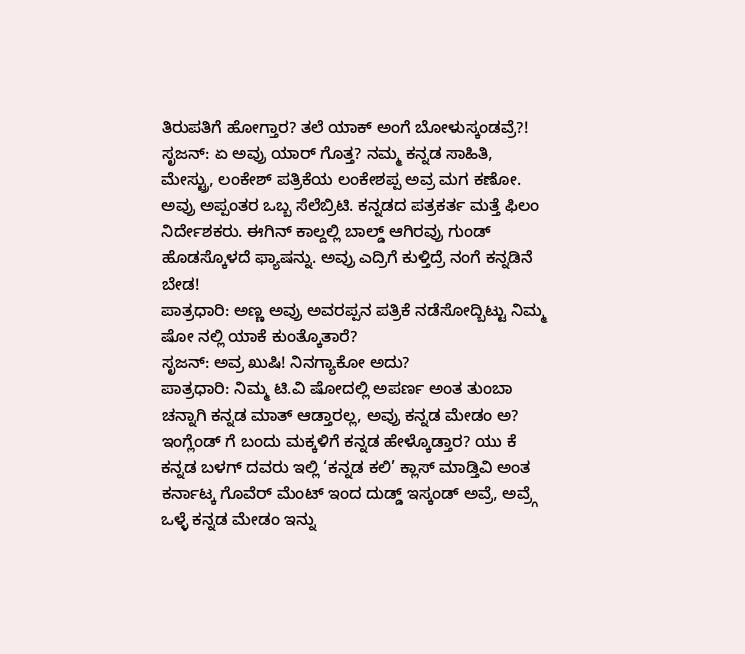ತಿರುಪತಿಗೆ ಹೋಗ್ತಾರ? ತಲೆ ಯಾಕ್ ಅಂಗೆ ಬೋಳುಸ್ಕಂಡವ್ರೆ?!
ಸೃಜನ್: ಏ ಅವ್ರು ಯಾರ್ ಗೊತ್ತ? ನಮ್ಮ ಕನ್ನಡ ಸಾಹಿತಿ, ಮೇಸ್ಟ್ರು, ಲಂಕೇಶ್ ಪತ್ರಿಕೆಯ ಲಂಕೇಶಪ್ಪ ಅವ್ರ ಮಗ ಕಣೋ. ಅವ್ರು ಅಪ್ಪಂತರ ಒಬ್ಬ ಸೆಲೆಬ್ರಿಟಿ. ಕನ್ನಡದ ಪತ್ರಕರ್ತ ಮತ್ತೆ ಫಿಲಂ ನಿರ್ದೇಶಕರು. ಈಗಿನ್ ಕಾಲ್ದಲ್ಲಿ ಬಾಲ್ಡ್ ಆಗಿರವ್ರು ಗುಂಡ್ ಹೊಡಸ್ಕೊಳದೆ ಫ್ಯಾಷನ್ನು. ಅವ್ರು ಎದ್ರಿಗೆ ಕುಳ್ತಿದ್ರೆ ನಂಗೆ ಕನ್ನಡಿನೆ ಬೇಡ!
ಪಾತ್ರಧಾರಿ: ಅಣ್ಣ ಅವ್ರು ಅವರಪ್ಪನ ಪತ್ರಿಕೆ ನಡೆಸೋದ್ಬಿಟ್ಟು ನಿಮ್ಮ ಷೋ ನಲ್ಲಿ ಯಾಕೆ ಕುಂತ್ಕೊತಾರೆ?
ಸೃಜನ್: ಅವ್ರ ಖುಷಿ! ನಿನಗ್ಯಾಕೋ ಅದು?
ಪಾತ್ರಧಾರಿ: ನಿಮ್ಮ ಟಿ.ವಿ ಷೋದಲ್ಲಿ ಅಪರ್ಣ ಅಂತ ತುಂಬಾ ಚನ್ನಾಗಿ ಕನ್ನಡ ಮಾತ್ ಆಡ್ತಾರಲ್ಲ, ಅವ್ರು ಕನ್ನಡ ಮೇಡಂ ಅ? ಇಂಗ್ಲೆಂಡ್ ಗೆ ಬಂದು ಮಕ್ಕಳಿಗೆ ಕನ್ನಡ ಹೇಳ್ಕೊಡ್ತಾರ? ಯು ಕೆ ಕನ್ನಡ ಬಳಗ್ ದವರು ಇಲ್ಲಿ ‘ಕನ್ನಡ ಕಲಿ’ ಕ್ಲಾಸ್ ಮಾಡ್ತಿವಿ ಅಂತ ಕರ್ನಾಟ್ಕ ಗೊವೆರ್ ಮೆಂಟ್ ಇಂದ ದುಡ್ಡ್ ಇಸ್ಕಂಡ್ ಅವ್ರೆ, ಅವ್ರ್ಗೆ ಒಳ್ಳೆ ಕನ್ನಡ ಮೇಡಂ ಇನ್ನು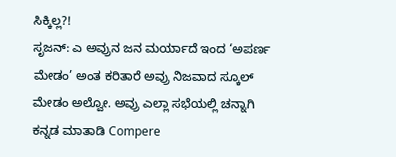ಸಿಕ್ಕಿಲ್ಲ?!
ಸೃಜನ್: ಎ ಅವ್ರುನ ಜನ ಮರ್ಯಾದೆ ಇಂದ ‘ಅಪರ್ಣ ಮೇಡಂ’ ಅಂತ ಕರಿತಾರೆ ಅವ್ರು ನಿಜವಾದ ಸ್ಕೂಲ್ ಮೇಡಂ ಅಲ್ವೋ. ಅವ್ರು ಎಲ್ಲಾ ಸಭೆಯಲ್ಲಿ ಚನ್ನಾಗಿ ಕನ್ನಡ ಮಾತಾಡಿ Compere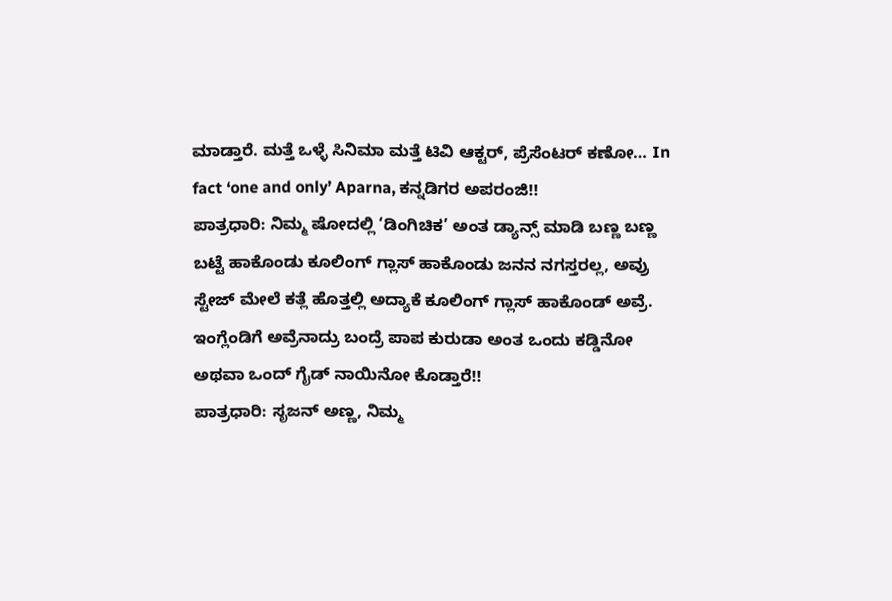ಮಾಡ್ತಾರೆ. ಮತ್ತೆ ಒಳ್ಳೆ ಸಿನಿಮಾ ಮತ್ತೆ ಟಿವಿ ಆಕ್ಟರ್, ಪ್ರೆಸೆಂಟರ್ ಕಣೋ… In fact ‘one and only’ Aparna, ಕನ್ನಡಿಗರ ಅಪರಂಜಿ!!
ಪಾತ್ರಧಾರಿ: ನಿಮ್ಮ ಷೋದಲ್ಲಿ ‘ಡಿಂಗಿಚಿಕ’ ಅಂತ ಡ್ಯಾನ್ಸ್ ಮಾಡಿ ಬಣ್ಣ ಬಣ್ಣ ಬಟ್ಟೆ ಹಾಕೊಂಡು ಕೂಲಿಂಗ್ ಗ್ಲಾಸ್ ಹಾಕೊಂಡು ಜನನ ನಗಸ್ತರಲ್ಲ, ಅವ್ರು ಸ್ಟೇಜ್ ಮೇಲೆ ಕತ್ಲೆ ಹೊತ್ತಲ್ಲಿ ಅದ್ಯಾಕೆ ಕೂಲಿಂಗ್ ಗ್ಲಾಸ್ ಹಾಕೊಂಡ್ ಅವ್ರೆ. ಇಂಗ್ಲೆಂಡಿಗೆ ಅವ್ರೆನಾದ್ರು ಬಂದ್ರೆ ಪಾಪ ಕುರುಡಾ ಅಂತ ಒಂದು ಕಡ್ಡಿನೋ ಅಥವಾ ಒಂದ್ ಗೈಡ್ ನಾಯಿನೋ ಕೊಡ್ತಾರೆ!!
ಪಾತ್ರಧಾರಿ: ಸೃಜನ್ ಅಣ್ಣ, ನಿಮ್ಮ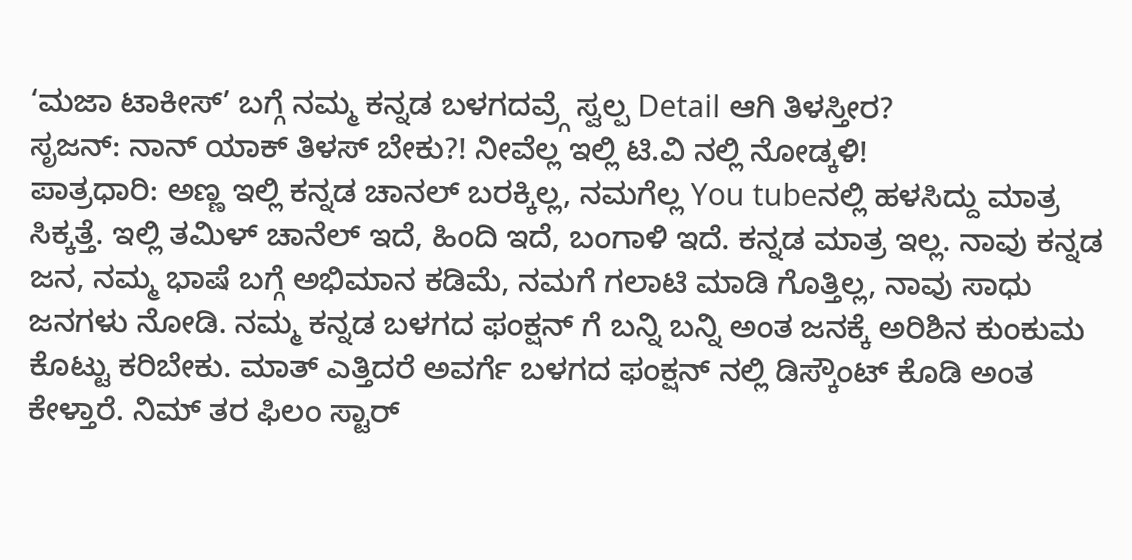‘ಮಜಾ ಟಾಕೀಸ್’ ಬಗ್ಗೆ ನಮ್ಮ ಕನ್ನಡ ಬಳಗದವ್ರ್ಗೆ ಸ್ವಲ್ಪ Detail ಆಗಿ ತಿಳಸ್ತೀರ?
ಸೃಜನ್: ನಾನ್ ಯಾಕ್ ತಿಳಸ್ ಬೇಕು?! ನೀವೆಲ್ಲ ಇಲ್ಲಿ ಟಿ.ವಿ ನಲ್ಲಿ ನೋಡ್ಕಳಿ!
ಪಾತ್ರಧಾರಿ: ಅಣ್ಣ ಇಲ್ಲಿ ಕನ್ನಡ ಚಾನಲ್ ಬರಕ್ಕಿಲ್ಲ, ನಮಗೆಲ್ಲ You tubeನಲ್ಲಿ ಹಳಸಿದ್ದು ಮಾತ್ರ ಸಿಕ್ಕತ್ತೆ. ಇಲ್ಲಿ ತಮಿಳ್ ಚಾನೆಲ್ ಇದೆ, ಹಿಂದಿ ಇದೆ, ಬಂಗಾಳಿ ಇದೆ. ಕನ್ನಡ ಮಾತ್ರ ಇಲ್ಲ. ನಾವು ಕನ್ನಡ ಜನ, ನಮ್ಮ ಭಾಷೆ ಬಗ್ಗೆ ಅಭಿಮಾನ ಕಡಿಮೆ, ನಮಗೆ ಗಲಾಟಿ ಮಾಡಿ ಗೊತ್ತಿಲ್ಲ, ನಾವು ಸಾಧು ಜನಗಳು ನೋಡಿ. ನಮ್ಮ ಕನ್ನಡ ಬಳಗದ ಫಂಕ್ಷನ್ ಗೆ ಬನ್ನಿ ಬನ್ನಿ ಅಂತ ಜನಕ್ಕೆ ಅರಿಶಿನ ಕುಂಕುಮ ಕೊಟ್ಟು ಕರಿಬೇಕು. ಮಾತ್ ಎತ್ತಿದರೆ ಅವರ್ಗೆ ಬಳಗದ ಫಂಕ್ಷನ್ ನಲ್ಲಿ ಡಿಸ್ಕೌಂಟ್ ಕೊಡಿ ಅಂತ ಕೇಳ್ತಾರೆ. ನಿಮ್ ತರ ಫಿಲಂ ಸ್ಟಾರ್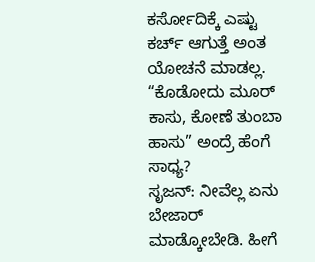ಕರ್ಸೋದಿಕ್ಕೆ ಎಷ್ಟು ಕರ್ಚ್ ಆಗುತ್ತೆ ಅಂತ ಯೋಚನೆ ಮಾಡಲ್ಲ. “ಕೊಡೋದು ಮೂರ್ ಕಾಸು, ಕೋಣೆ ತುಂಬಾ ಹಾಸು” ಅಂದ್ರೆ ಹೆಂಗೆ ಸಾಧ್ಯ?
ಸೃಜನ್: ನೀವೆಲ್ಲ ಏನು ಬೇಜಾರ್ ಮಾಡ್ಕೋಬೇಡಿ. ಹೀಗೆ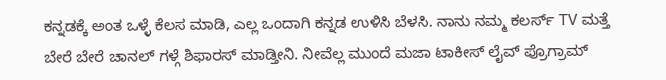ಕನ್ನಡಕ್ಕೆ ಅಂತ ಒಳ್ಳೆ ಕೆಲಸ ಮಾಡಿ, ಎಲ್ಲ ಒಂದಾಗಿ ಕನ್ನಡ ಉಳಿಸಿ ಬೆಳಸಿ. ನಾನು ನಮ್ಮ ಕಲರ್ಸ್ TV ಮತ್ತೆ ಬೇರೆ ಬೇರೆ ಚಾನಲ್ ಗಳ್ಗೆ ಶಿಫಾರಸ್ ಮಾಡ್ತೀನಿ. ನೀವೆಲ್ಲ ಮುಂದೆ ಮಜಾ ಟಾಕೀಸ್ ಲೈವ್ ಪ್ರೊಗ್ರಾಮ್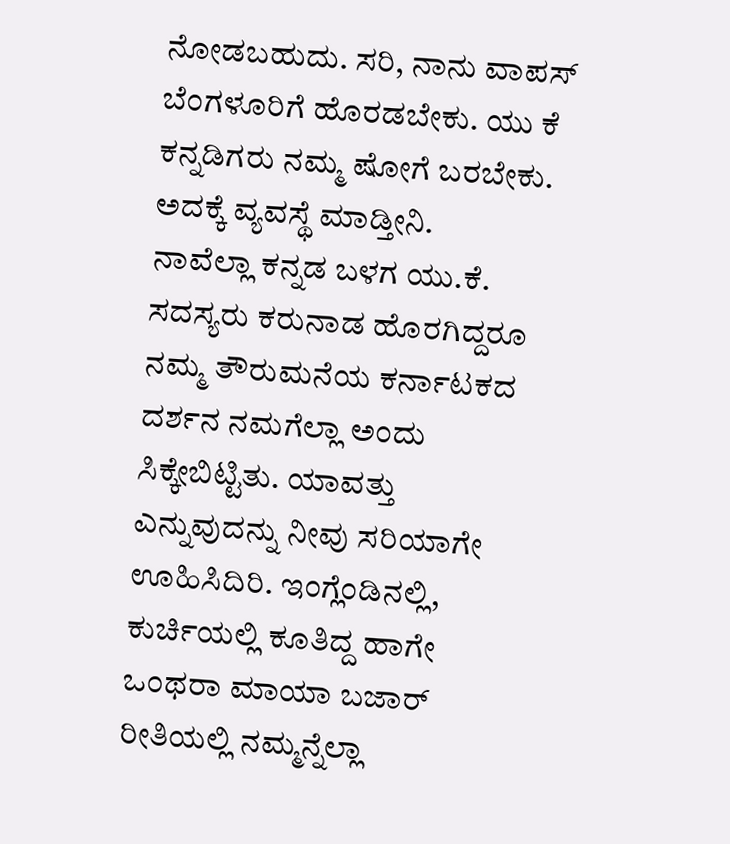ನೋಡಬಹುದು. ಸರಿ, ನಾನು ವಾಪಸ್ ಬೆಂಗಳೂರಿಗೆ ಹೊರಡಬೇಕು. ಯು ಕೆ ಕನ್ನಡಿಗರು ನಮ್ಮ ಷೋಗೆ ಬರಬೇಕು. ಅದಕ್ಕೆ ವ್ಯವಸ್ಥೆ ಮಾಡ್ತೀನಿ.
ನಾವೆಲ್ಲಾ ಕನ್ನಡ ಬಳಗ ಯು.ಕೆ. ಸದಸ್ಯರು ಕರುನಾಡ ಹೊರಗಿದ್ದರೂ ನಮ್ಮ ತೌರುಮನೆಯ ಕರ್ನಾಟಕದ ದರ್ಶನ ನಮಗೆಲ್ಲಾ ಅಂದು ಸಿಕ್ಕೇಬಿಟ್ಟಿತು. ಯಾವತ್ತು ಎನ್ನುವುದನ್ನು ನೀವು ಸರಿಯಾಗೇ ಊಹಿಸಿದಿರಿ. ಇಂಗ್ಲೆಂಡಿನಲ್ಲಿ, ಕುರ್ಚಿಯಲ್ಲಿ ಕೂತಿದ್ದ ಹಾಗೇ ಒಂಥರಾ ಮಾಯಾ ಬಜಾರ್ ರೀತಿಯಲ್ಲಿ ನಮ್ಮನ್ನೆಲ್ಲಾ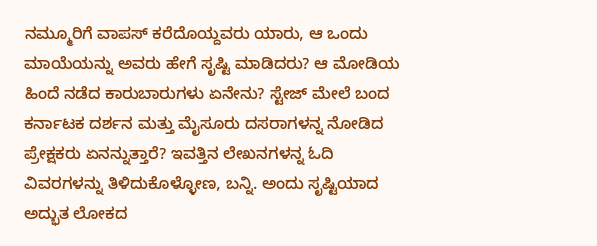ನಮ್ಮೂರಿಗೆ ವಾಪಸ್ ಕರೆದೊಯ್ದವರು ಯಾರು, ಆ ಒಂದು ಮಾಯೆಯನ್ನು ಅವರು ಹೇಗೆ ಸೃಷ್ಟಿ ಮಾಡಿದರು? ಆ ಮೋಡಿಯ ಹಿಂದೆ ನಡೆದ ಕಾರುಬಾರುಗಳು ಏನೇನು? ಸ್ಟೇಜ್ ಮೇಲೆ ಬಂದ ಕರ್ನಾಟಕ ದರ್ಶನ ಮತ್ತು ಮೈಸೂರು ದಸರಾಗಳನ್ನ ನೋಡಿದ ಪ್ರೇಕ್ಷಕರು ಏನನ್ನುತ್ತಾರೆ? ಇವತ್ತಿನ ಲೇಖನಗಳನ್ನ ಓದಿ ವಿವರಗಳನ್ನು ತಿಳಿದುಕೊಳ್ಳೋಣ, ಬನ್ನಿ. ಅಂದು ಸೃಷ್ಟಿಯಾದ ಅದ್ಭುತ ಲೋಕದ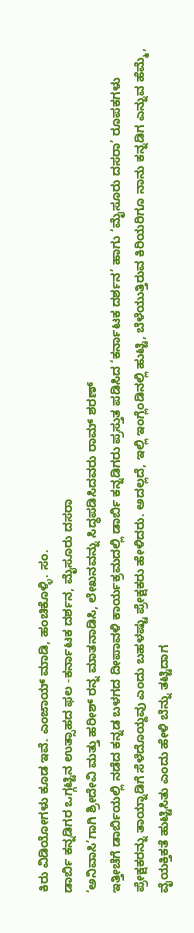ಕಿರು ವಿಡಿಯೋಗಳು ಕೂಡ ಇವೆ. ಎಂಜಾಯ್ ಮಾಡಿ, ಹಂಚಿಕೊಳ್ಳಿ. ಸಂ.
ಡಾರ್ಬಿ ಕನ್ನಡಿಗರ ಒಗ್ಗಟ್ಟಿನ ಉತ್ಸಾಹದ ಫಲ -ಕರ್ನಾಟಕ ದರ್ಶನ, ಮೈಸೂರು ದಸರಾ
‘ಅನಿವಾಸಿ’ಗಾಗಿ ಶ್ರೀದೇವಿ ಮತ್ತು ಹರೀಶ್ ರನ್ನ ಮಾತನಾಡಿಸಿ, ಲೇಖನವನ್ನು ಸಿದ್ಧಪಡಿಸಿದವರು ರಾಮ್ ಶರಣ್
ಇತ್ತೀಚೆಗೆ ಡಾರ್ಬಿಯಲ್ಲಿ ನಡೆದ ಕನ್ನಡ ಬಳಗದ ದೀಪಾವಳಿ ಕಾರ್ಯಕ್ರಮದಲ್ಲಿ ಡಾರ್ಬಿ ಕನ್ನಡಿಗರು ಪ್ರಸ್ತುತ ಪಡಿಸಿದ ‘ಕರ್ನಾಟಕ ದರ್ಶನ’ ಹಾಗು ‘ಮೈಸೂರು ದಸರಾ’ ರೂಪಕಗಳು ಪ್ರೇಕ್ಷಕರನ್ನು ತಾಯ್ನಾಡಿಗೆ ಸೆಳೆದೊಯ್ದವು ಎಂದು ಬಹಳಷ್ಟು ಪ್ರೇಕ್ಷಕರು ಹೇಳಿದರು. ಅದಲ್ಲದೆ, ಇಲ್ಲಿ ಇಂಗ್ಲೆಂಡಿನಲ್ಲಿ ಹುಟ್ಟಿ, ಬೆಳೆಯುತ್ತಿರುವ ಕಿರಿಯರಿಗೂ ನಾನು ಕನ್ನಡಿಗ ಎನ್ನುವ ಹೆಮ್ಮೆ, ವೈಯಕ್ತಿಕತೆ ಹುಟ್ಟಿಸಿತು ಎಂದು ಹೇಳಿ ಬೆನ್ನು ತಟ್ಟಿದಾಗ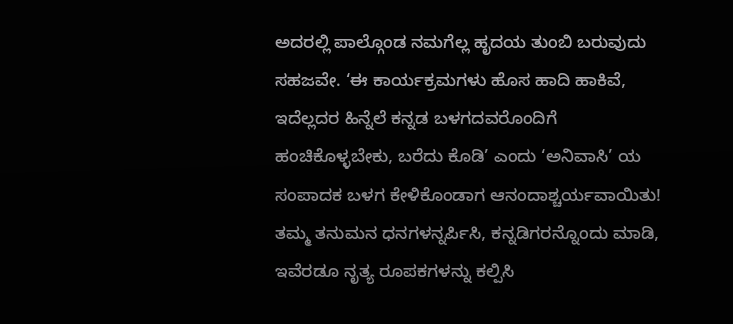ಅದರಲ್ಲಿ ಪಾಲ್ಗೊಂಡ ನಮಗೆಲ್ಲ ಹೃದಯ ತುಂಬಿ ಬರುವುದು ಸಹಜವೇ. ‘ಈ ಕಾರ್ಯಕ್ರಮಗಳು ಹೊಸ ಹಾದಿ ಹಾಕಿವೆ, ಇದೆಲ್ಲದರ ಹಿನ್ನೆಲೆ ಕನ್ನಡ ಬಳಗದವರೊಂದಿಗೆ ಹಂಚಿಕೊಳ್ಳಬೇಕು, ಬರೆದು ಕೊಡಿ’ ಎಂದು ‘ಅನಿವಾಸಿ’ ಯ ಸಂಪಾದಕ ಬಳಗ ಕೇಳಿಕೊಂಡಾಗ ಆನಂದಾಶ್ಚರ್ಯವಾಯಿತು!
ತಮ್ಮ ತನುಮನ ಧನಗಳನ್ನರ್ಪಿಸಿ, ಕನ್ನಡಿಗರನ್ನೊಂದು ಮಾಡಿ, ಇವೆರಡೂ ನೃತ್ಯ ರೂಪಕಗಳನ್ನು ಕಲ್ಪಿಸಿ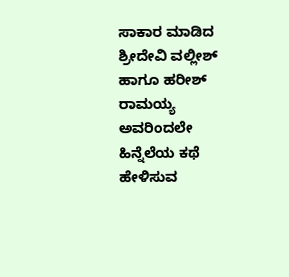ಸಾಕಾರ ಮಾಡಿದ ಶ್ರೀದೇವಿ ವಲ್ಲೀಶ್ ಹಾಗೂ ಹರೀಶ್ ರಾಮಯ್ಯ ಅವರಿಂದಲೇ ಹಿನ್ನೆಲೆಯ ಕಥೆ ಹೇಳಿಸುವ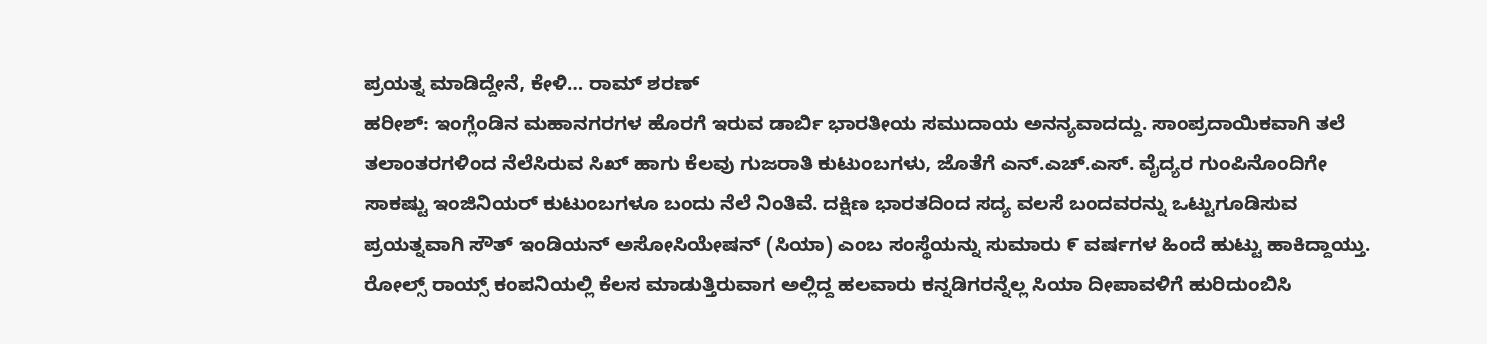ಪ್ರಯತ್ನ ಮಾಡಿದ್ದೇನೆ, ಕೇಳಿ… ರಾಮ್ ಶರಣ್
ಹರೀಶ್: ಇಂಗ್ಲೆಂಡಿನ ಮಹಾನಗರಗಳ ಹೊರಗೆ ಇರುವ ಡಾರ್ಬಿ ಭಾರತೀಯ ಸಮುದಾಯ ಅನನ್ಯವಾದದ್ದು. ಸಾಂಪ್ರದಾಯಿಕವಾಗಿ ತಲೆ ತಲಾಂತರಗಳಿಂದ ನೆಲೆಸಿರುವ ಸಿಖ್ ಹಾಗು ಕೆಲವು ಗುಜರಾತಿ ಕುಟುಂಬಗಳು, ಜೊತೆಗೆ ಎನ್.ಎಚ್.ಎಸ್. ವೈದ್ಯರ ಗುಂಪಿನೊಂದಿಗೇ ಸಾಕಷ್ಟು ಇಂಜಿನಿಯರ್ ಕುಟುಂಬಗಳೂ ಬಂದು ನೆಲೆ ನಿಂತಿವೆ. ದಕ್ಷಿಣ ಭಾರತದಿಂದ ಸದ್ಯ ವಲಸೆ ಬಂದವರನ್ನು ಒಟ್ಟುಗೂಡಿಸುವ ಪ್ರಯತ್ನವಾಗಿ ಸೌತ್ ಇಂಡಿಯನ್ ಅಸೋಸಿಯೇಷನ್ (ಸಿಯಾ) ಎಂಬ ಸಂಸ್ಥೆಯನ್ನು ಸುಮಾರು ೯ ವರ್ಷಗಳ ಹಿಂದೆ ಹುಟ್ಟು ಹಾಕಿದ್ದಾಯ್ತು. ರೋಲ್ಸ್ ರಾಯ್ಸ್ ಕಂಪನಿಯಲ್ಲಿ ಕೆಲಸ ಮಾಡುತ್ತಿರುವಾಗ ಅಲ್ಲಿದ್ದ ಹಲವಾರು ಕನ್ನಡಿಗರನ್ನೆಲ್ಲ ಸಿಯಾ ದೀಪಾವಳಿಗೆ ಹುರಿದುಂಬಿಸಿ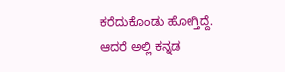ಕರೆದುಕೊಂಡು ಹೋಗ್ತಿದ್ದೆ. ಆದರೆ ಅಲ್ಲಿ ಕನ್ನಡ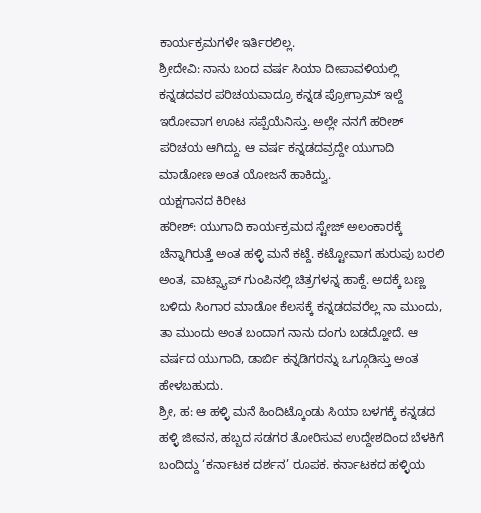ಕಾರ್ಯಕ್ರಮಗಳೇ ಇರ್ತಿರಲಿಲ್ಲ.
ಶ್ರೀದೇವಿ: ನಾನು ಬಂದ ವರ್ಷ ಸಿಯಾ ದೀಪಾವಳಿಯಲ್ಲಿ ಕನ್ನಡದವರ ಪರಿಚಯವಾದ್ರೂ ಕನ್ನಡ ಪ್ರೋಗ್ರಾಮ್ ಇಲ್ದೆ ಇರೋವಾಗ ಊಟ ಸಪ್ಪೆಯೆನಿಸ್ತು. ಅಲ್ಲೇ ನನಗೆ ಹರೀಶ್ ಪರಿಚಯ ಆಗಿದ್ದು. ಆ ವರ್ಷ ಕನ್ನಡದವ್ರದ್ದೇ ಯುಗಾದಿ ಮಾಡೋಣ ಅಂತ ಯೋಜನೆ ಹಾಕಿದ್ವು.
ಯಕ್ಷಗಾನದ ಕಿರೀಟ
ಹರೀಶ್: ಯುಗಾದಿ ಕಾರ್ಯಕ್ರಮದ ಸ್ಟೇಜ್ ಅಲಂಕಾರಕ್ಕೆ ಚೆನ್ನಾಗಿರುತ್ತೆ ಅಂತ ಹಳ್ಳಿ ಮನೆ ಕಟ್ದೆ. ಕಟ್ಟೋವಾಗ ಹುರುಪು ಬರಲಿ ಅಂತ, ವಾಟ್ಸ್ಯಾಪ್ ಗುಂಪಿನಲ್ಲಿ ಚಿತ್ರಗಳನ್ನ ಹಾಕ್ದೆ. ಅದಕ್ಕೆ ಬಣ್ಣ ಬಳಿದು ಸಿಂಗಾರ ಮಾಡೋ ಕೆಲಸಕ್ಕೆ ಕನ್ನಡದವರೆಲ್ಲ ನಾ ಮುಂದು, ತಾ ಮುಂದು ಅಂತ ಬಂದಾಗ ನಾನು ದಂಗು ಬಡದ್ಹೋದೆ. ಆ ವರ್ಷದ ಯುಗಾದಿ, ಡಾರ್ಬಿ ಕನ್ನಡಿಗರನ್ನು ಒಗ್ಗೂಡಿಸ್ತು ಅಂತ ಹೇಳಬಹುದು.
ಶ್ರೀ, ಹ: ಆ ಹಳ್ಳಿ ಮನೆ ಹಿಂದಿಟ್ಕೊಂಡು ಸಿಯಾ ಬಳಗಕ್ಕೆ ಕನ್ನಡದ ಹಳ್ಳಿ ಜೀವನ, ಹಬ್ಬದ ಸಡಗರ ತೋರಿಸುವ ಉದ್ದೇಶದಿಂದ ಬೆಳಕಿಗೆ ಬಂದಿದ್ದು ‘ಕರ್ನಾಟಕ ದರ್ಶನ’ ರೂಪಕ. ಕರ್ನಾಟಕದ ಹಳ್ಳಿಯ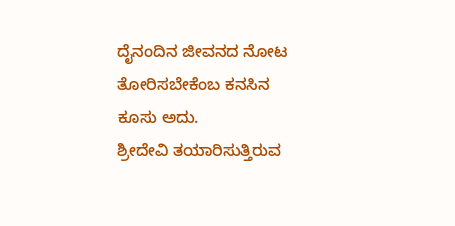ದೈನಂದಿನ ಜೀವನದ ನೋಟ ತೋರಿಸಬೇಕೆಂಬ ಕನಸಿನ ಕೂಸು ಅದು.
ಶ್ರೀದೇವಿ ತಯಾರಿಸುತ್ತಿರುವ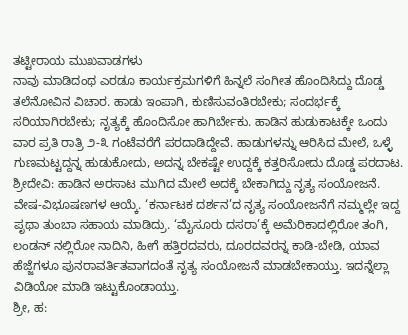ತಟ್ಟೀರಾಯ ಮುಖವಾಡಗಳು
ನಾವು ಮಾಡಿದಂಥ ಎರಡೂ ಕಾರ್ಯಕ್ರಮಗಳಿಗೆ ಹಿನ್ನಲೆ ಸಂಗೀತ ಹೊಂದಿಸಿದ್ದು ದೊಡ್ಡ ತಲೆನೋವಿನ ವಿಚಾರ. ಹಾಡು ಇಂಪಾಗಿ, ಕುಣಿಸುವಂತಿರಬೇಕು; ಸಂದರ್ಭಕ್ಕೆ ಸರಿಯಾಗಿರಬೇಕು; ನೃತ್ಯಕ್ಕೆ ಹೊಂದಿಸೋ ಹಾಗಿರ್ಬೇಕು. ಹಾಡಿನ ಹುಡುಕಾಟಕ್ಕೇ ಒಂದು ವಾರ ಪ್ರತಿ ರಾತ್ರಿ ೨-೩ ಗಂಟೆವರೆಗೆ ಪರದಾಡಿದ್ದೇವೆ. ಹಾಡುಗಳನ್ನು ಆರಿಸಿದ ಮೇಲೆ, ಒಳ್ಳೆ ಗುಣಮಟ್ಟದ್ದನ್ನ ಹುಡುಕೋದು, ಅದನ್ನ ಬೇಕಷ್ಟೇ ಉದ್ದಕ್ಕೆ ಕತ್ತರಿಸೋದು ದೊಡ್ಡ ಪರದಾಟ.
ಶ್ರೀದೇವಿ: ಹಾಡಿನ ಅರಸಾಟ ಮುಗಿದ ಮೇಲೆ ಅದಕ್ಕೆ ಬೇಕಾಗಿದ್ದು ನೃತ್ಯ ಸಂಯೋಜನೆ. ವೇಷ-ವಿಭೂಷಣಗಳ ಆಯ್ಕೆ. ‘ಕರ್ನಾಟಕ ದರ್ಶನ’ದ ನೃತ್ಯ ಸಂಯೋಜನೆಗೆ ನಮ್ಮಲ್ಲೇ ಇದ್ದ ಪೃಥಾ ತುಂಬಾ ಸಹಾಯ ಮಾಡಿದ್ರು. ‘ಮೈಸೂರು ದಸರಾ’ಕ್ಕೆ ಅಮೆರಿಕಾದಲ್ಲಿರೋ ತಂಗಿ, ಲಂಡನ್ ನಲ್ಲಿರೋ ನಾದಿನಿ, ಹೀಗೆ ಹತ್ತಿರದವರು, ದೂರದವರನ್ನ ಕಾಡಿ-ಬೇಡಿ, ಯಾವ ಹೆಜ್ಜೆಗಳೂ ಪುನರಾವರ್ತಿತವಾಗದಂತೆ ನೃತ್ಯ ಸಂಯೋಜನೆ ಮಾಡಬೇಕಾಯ್ತು. ಇದನ್ನೆಲ್ಲಾ ವಿಡಿಯೋ ಮಾಡಿ ಇಟ್ಟುಕೊಂಡಾಯ್ತು.
ಶ್ರೀ, ಹ: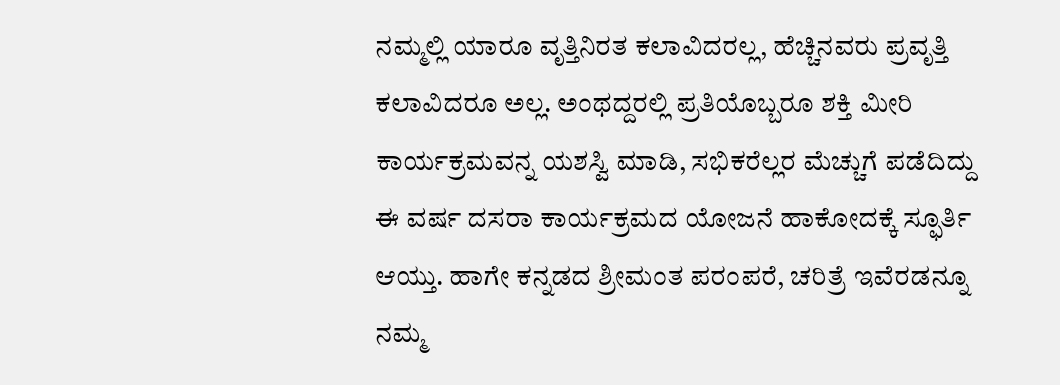ನಮ್ಮಲ್ಲಿ ಯಾರೂ ವೃತ್ತಿನಿರತ ಕಲಾವಿದರಲ್ಲ, ಹೆಚ್ಚಿನವರು ಪ್ರವೃತ್ತಿ ಕಲಾವಿದರೂ ಅಲ್ಲ. ಅಂಥದ್ದರಲ್ಲಿ ಪ್ರತಿಯೊಬ್ಬರೂ ಶಕ್ತಿ ಮೀರಿ ಕಾರ್ಯಕ್ರಮವನ್ನ ಯಶಸ್ವಿ ಮಾಡಿ, ಸಭಿಕರೆಲ್ಲರ ಮೆಚ್ಚುಗೆ ಪಡೆದಿದ್ದು ಈ ವರ್ಷ ದಸರಾ ಕಾರ್ಯಕ್ರಮದ ಯೋಜನೆ ಹಾಕೋದಕ್ಕೆ ಸ್ಫೂರ್ತಿ ಆಯ್ತು. ಹಾಗೇ ಕನ್ನಡದ ಶ್ರೀಮಂತ ಪರಂಪರೆ, ಚರಿತ್ರೆ ಇವೆರಡನ್ನೂ ನಮ್ಮ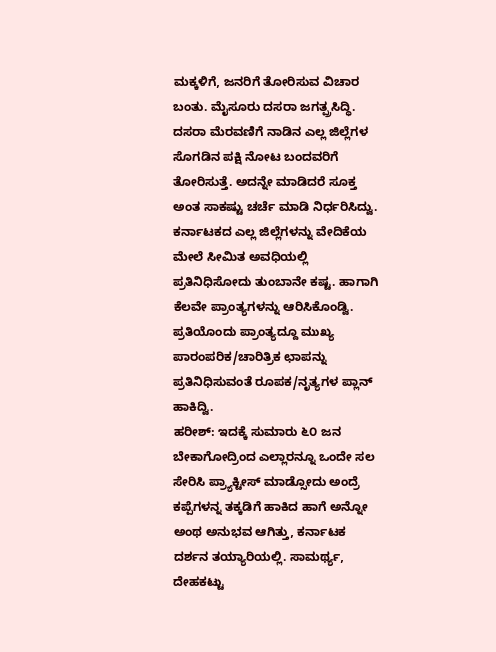ಮಕ್ಕಳಿಗೆ, ಜನರಿಗೆ ತೋರಿಸುವ ವಿಚಾರ ಬಂತು. ಮೈಸೂರು ದಸರಾ ಜಗತ್ಪ್ರಸಿದ್ಧಿ. ದಸರಾ ಮೆರವಣಿಗೆ ನಾಡಿನ ಎಲ್ಲ ಜಿಲ್ಲೆಗಳ ಸೊಗಡಿನ ಪಕ್ಷಿ ನೋಟ ಬಂದವರಿಗೆ ತೋರಿಸುತ್ತೆ. ಅದನ್ನೇ ಮಾಡಿದರೆ ಸೂಕ್ತ ಅಂತ ಸಾಕಷ್ಟು ಚರ್ಚೆ ಮಾಡಿ ನಿರ್ಧರಿಸಿದ್ವು. ಕರ್ನಾಟಕದ ಎಲ್ಲ ಜಿಲ್ಲೆಗಳನ್ನು ವೇದಿಕೆಯ ಮೇಲೆ ಸೀಮಿತ ಅವಧಿಯಲ್ಲಿ ಪ್ರತಿನಿಧಿಸೋದು ತುಂಬಾನೇ ಕಷ್ಟ. ಹಾಗಾಗಿ ಕೆಲವೇ ಪ್ರಾಂತ್ಯಗಳನ್ನು ಆರಿಸಿಕೊಂಡ್ವಿ. ಪ್ರತಿಯೊಂದು ಪ್ರಾಂತ್ಯದ್ದೂ ಮುಖ್ಯ ಪಾರಂಪರಿಕ/ಚಾರಿತ್ರಿಕ ಛಾಪನ್ನು ಪ್ರತಿನಿಧಿಸುವಂತೆ ರೂಪಕ/ನೃತ್ಯಗಳ ಪ್ಲಾನ್ ಹಾಕಿದ್ವಿ.
ಹರೀಶ್: ಇದಕ್ಕೆ ಸುಮಾರು ೬೦ ಜನ ಬೇಕಾಗೋದ್ರಿಂದ ಎಲ್ಲಾರನ್ನೂ ಒಂದೇ ಸಲ ಸೇರಿಸಿ ಪ್ರ್ಯಾಕ್ಟೀಸ್ ಮಾಡ್ಸೋದು ಅಂದ್ರೆ ಕಪ್ಪೆಗಳನ್ನ ತಕ್ಕಡಿಗೆ ಹಾಕಿದ ಹಾಗೆ ಅನ್ನೋ ಅಂಥ ಅನುಭವ ಆಗಿತ್ತು, ಕರ್ನಾಟಕ ದರ್ಶನ ತಯ್ಯಾರಿಯಲ್ಲಿ. ಸಾಮರ್ಥ್ಯ, ದೇಹಕಟ್ಟು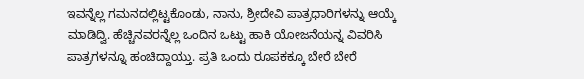ಇವನ್ನೆಲ್ಲ ಗಮನದಲ್ಲಿಟ್ಟಕೊಂಡು, ನಾನು, ಶ್ರೀದೇವಿ ಪಾತ್ರಧಾರಿಗಳನ್ನು ಆಯ್ಕೆ ಮಾಡಿದ್ವಿ. ಹೆಚ್ಚಿನವರನ್ನೆಲ್ಲ ಒಂದಿನ ಒಟ್ಟು ಹಾಕಿ ಯೋಜನೆಯನ್ನ ವಿವರಿಸಿ ಪಾತ್ರಗಳನ್ನೂ ಹಂಚಿದ್ದಾಯ್ತು. ಪ್ರತಿ ಒಂದು ರೂಪಕಕ್ಕೂ ಬೇರೆ ಬೇರೆ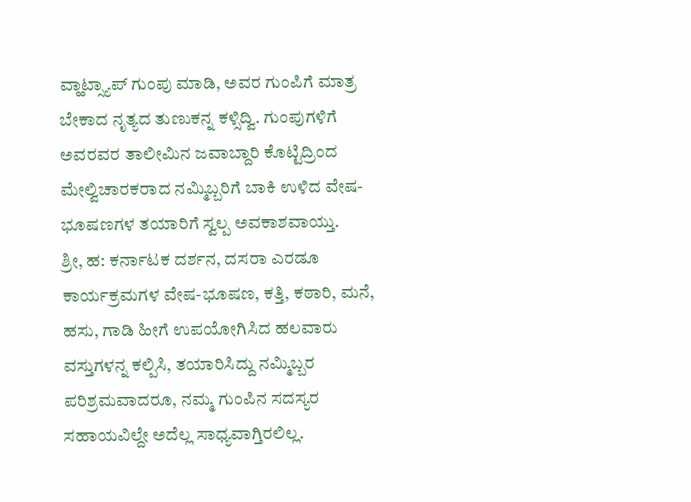ವ್ಹಾಟ್ಸ್ಯಾಪ್ ಗುಂಪು ಮಾಡಿ, ಅವರ ಗುಂಪಿಗೆ ಮಾತ್ರ ಬೇಕಾದ ನೃತ್ಯದ ತುಣುಕನ್ನ ಕಳ್ಸಿದ್ವಿ. ಗುಂಪುಗಳಿಗೆ ಅವರವರ ತಾಲೀಮಿನ ಜವಾಬ್ದಾರಿ ಕೊಟ್ಟಿದ್ರಿಂದ ಮೇಲ್ವಿಚಾರಕರಾದ ನಮ್ಮಿಬ್ಬರಿಗೆ ಬಾಕಿ ಉಳಿದ ವೇಷ-ಭೂಷಣಗಳ ತಯಾರಿಗೆ ಸ್ವಲ್ಪ ಅವಕಾಶವಾಯ್ತು.
ಶ್ರೀ, ಹ: ಕರ್ನಾಟಕ ದರ್ಶನ, ದಸರಾ ಎರಡೂ ಕಾರ್ಯಕ್ರಮಗಳ ವೇಷ-ಭೂಷಣ, ಕತ್ತಿ, ಕಠಾರಿ, ಮನೆ, ಹಸು, ಗಾಡಿ ಹೀಗೆ ಉಪಯೋಗಿಸಿದ ಹಲವಾರು ವಸ್ತುಗಳನ್ನ ಕಲ್ಪಿಸಿ, ತಯಾರಿಸಿದ್ದು ನಮ್ಮಿಬ್ಬರ ಪರಿಶ್ರಮವಾದರೂ, ನಮ್ಮ ಗುಂಪಿನ ಸದಸ್ಯರ ಸಹಾಯವಿಲ್ದೇ ಅದೆಲ್ಲ ಸಾಧ್ಯವಾಗ್ತಿರಲಿಲ್ಲ.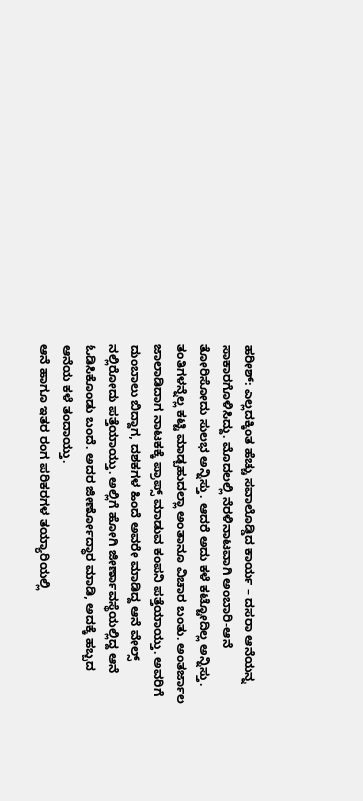ಹರೀಶ್: ಎಲ್ಲದಕ್ಕಿಂತ ಹೆಚ್ಚು ಸವಾಲೊಡ್ಡಿದ ಕಾರ್ಯ – ದಸರಾ ಆನೆಯನ್ನ ಸಾಕಾರಗೊಳಿಸಿದ್ದು. ಮೊದಲಲ್ಲಿ ನೆರಳಿನಾಟವಾಗಿ ಅಂಬಾರಿ-ಆನೆ ತೋರಿಸೋದು ಸುಲಭ ಅನ್ನಿಸ್ತು. ಆದರೆ ಅದು ಕಳೆ ಕಟ್ಟೋದಿಲ್ಲ ಅನ್ನಿಸ್ತು. ತಂತಿಗಳನ್ನೆಲ್ಲ ಕಟ್ಟಿ ಮಾಡ್ಬಹುದಲ್ಲಾ ಅಂತಾನೂ ವಿಚಾರ ಬಂತು. ಅಂತರ್ಜಾಲ ಜಾಲಾಡಿದಾಗ ನಾಟಕಕ್ಕೆ ಪ್ರಾಪ್ಸ್ ಮಾಡುವ ಕಂಪನಿ ಪತ್ತೆಯಾಯ್ತು. ಅವರಿಗೆ ದುಂಬಾಲು ಬಿದ್ದಾಗ, ದಶಕಗಳ ಹಿಂದೆ ಅವರೇ ಮಾಡಿದ್ದ ಆನೆ ವೇಲ್ಸ್ ನಲ್ಲಿರೋದು ಪತ್ತೆಯಾಯ್ತು. ಅಲ್ಲಿಗೆ ಹೋಗಿ ಜೀರ್ಣಾವಸ್ಥೆಯಲ್ಲಿದ್ದ ಆನೆ ಓಡಿಸಿಕೊಂಡು ಬಂದೆ. ಅದರ ಜೀರ್ಣೋದ್ಧಾರ ಮಾಡಿ, ಅದಕ್ಕೆ ಹಬ್ಬದ ಆನೆಯ ಕಳೆ ತಂದಾಯ್ತು.
ಆನೆ ಹಾಗೂ ಇತರ ರಂಗ ಪರಿಕರಗಳ ತಯ್ಯಾರಿಯಲ್ಲಿ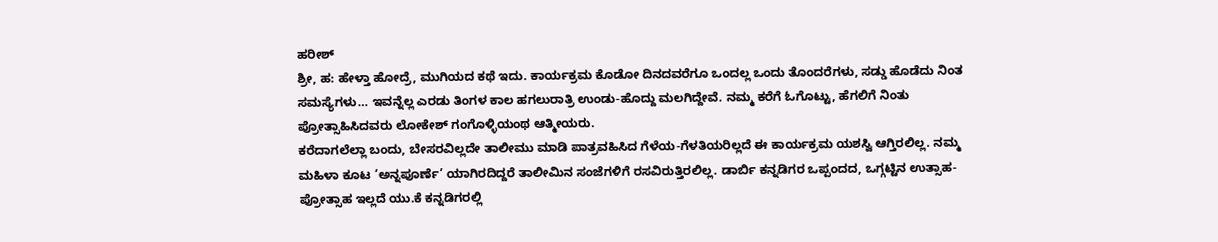ಹರೀಶ್
ಶ್ರೀ, ಹ: ಹೇಳ್ತಾ ಹೋದ್ರೆ, ಮುಗಿಯದ ಕಥೆ ಇದು. ಕಾರ್ಯಕ್ರಮ ಕೊಡೋ ದಿನದವರೆಗೂ ಒಂದಲ್ಲ ಒಂದು ತೊಂದರೆಗಳು, ಸಡ್ಡು ಹೊಡೆದು ನಿಂತ ಸಮಸ್ಯೆಗಳು… ಇವನ್ನೆಲ್ಲ ಎರಡು ತಿಂಗಳ ಕಾಲ ಹಗಲುರಾತ್ರಿ ಉಂಡು-ಹೊದ್ದು ಮಲಗಿದ್ದೇವೆ. ನಮ್ಮ ಕರೆಗೆ ಓಗೊಟ್ಟು, ಹೆಗಲಿಗೆ ನಿಂತು ಪ್ರೋತ್ಸಾಹಿಸಿದವರು ಲೋಕೇಶ್ ಗಂಗೊಳ್ಳಿಯಂಥ ಆತ್ಮೀಯರು.
ಕರೆದಾಗಲೆಲ್ಲಾ ಬಂದು, ಬೇಸರವಿಲ್ಲದೇ ತಾಲೀಮು ಮಾಡಿ ಪಾತ್ರವಹಿಸಿದ ಗೆಳೆಯ-ಗೆಳತಿಯರಿಲ್ಲದೆ ಈ ಕಾರ್ಯಕ್ರಮ ಯಶಸ್ವಿ ಆಗ್ತಿರಲಿಲ್ಲ. ನಮ್ಮ ಮಹಿಳಾ ಕೂಟ ‘ಅನ್ನಪೂರ್ಣೆ’ ಯಾಗಿರದಿದ್ದರೆ ತಾಲೀಮಿನ ಸಂಜೆಗಳಿಗೆ ರಸವಿರುತ್ತಿರಲಿಲ್ಲ. ಡಾರ್ಬಿ ಕನ್ನಡಿಗರ ಒಪ್ಪಂದದ, ಒಗ್ಗಟ್ಟಿನ ಉತ್ಸಾಹ-ಪ್ರೋತ್ಸಾಹ ಇಲ್ಲದೆ ಯು.ಕೆ ಕನ್ನಡಿಗರಲ್ಲಿ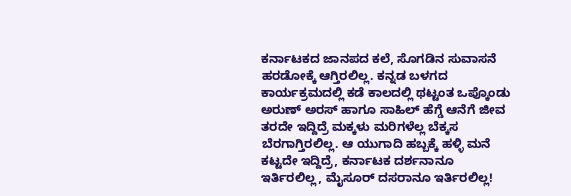ಕರ್ನಾಟಕದ ಜಾನಪದ ಕಲೆ, ಸೊಗಡಿನ ಸುವಾಸನೆ ಹರಡೋಕ್ಕೆ ಆಗ್ತಿರಲಿಲ್ಲ. ಕನ್ನಡ ಬಳಗದ ಕಾರ್ಯಕ್ರಮದಲ್ಲಿ ಕಡೆ ಕಾಲದಲ್ಲಿ ಥಟ್ಟಂತ ಒಪ್ಕೊಂಡು ಅರುಣ್ ಅರಸ್ ಹಾಗೂ ಸಾಹಿಲ್ ಹೆಗ್ಡೆ ಆನೆಗೆ ಜೀವ ತರದೇ ಇದ್ದಿದ್ರೆ ಮಕ್ಕಳು ಮರಿಗಳೆಲ್ಲ ಬೆಕ್ಕಸ ಬೆರಗಾಗ್ತಿರಲಿಲ್ಲ. ಆ ಯುಗಾದಿ ಹಬ್ಬಕ್ಕೆ ಹಳ್ಳಿ ಮನೆ ಕಟ್ಟದೇ ಇದ್ದಿದ್ರೆ, ಕರ್ನಾಟಕ ದರ್ಶನಾನೂ ಇರ್ತಿರಲಿಲ್ಲ, ಮೈಸೂರ್ ದಸರಾನೂ ಇರ್ತಿರಲಿಲ್ಲ!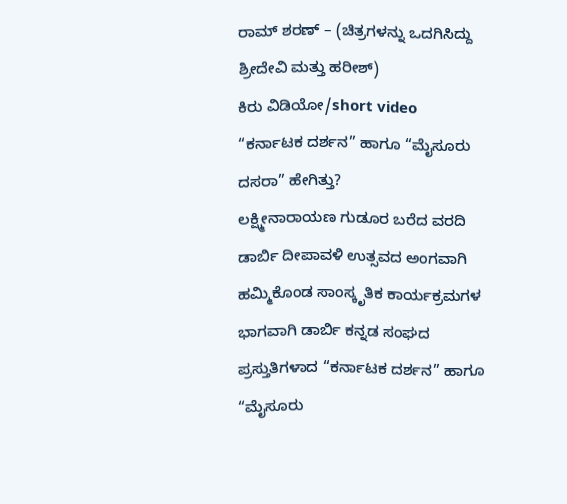ರಾಮ್ ಶರಣ್ – (ಚಿತ್ರಗಳನ್ನು ಒದಗಿಸಿದ್ದು ಶ್ರೀದೇವಿ ಮತ್ತು ಹರೀಶ್)
ಕಿರು ವಿಡಿಯೋ/short video
“ಕರ್ನಾಟಕ ದರ್ಶನ” ಹಾಗೂ “ಮೈಸೂರು ದಸರಾ” ಹೇಗಿತ್ತು?
ಲಕ್ಷ್ಮೀನಾರಾಯಣ ಗುಡೂರ ಬರೆದ ವರದಿ
ಡಾರ್ಬಿ ದೀಪಾವಳಿ ಉತ್ಸವದ ಅಂಗವಾಗಿ ಹಮ್ಮಿಕೊಂಡ ಸಾಂಸ್ಕೃತಿಕ ಕಾರ್ಯಕ್ರಮಗಳ ಭಾಗವಾಗಿ ಡಾರ್ಬಿ ಕನ್ನಡ ಸಂಘದ ಪ್ರಸ್ತುತಿಗಳಾದ “ಕರ್ನಾಟಕ ದರ್ಶನ” ಹಾಗೂ “ಮೈಸೂರು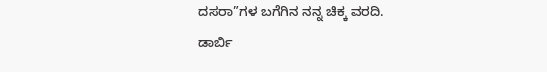ದಸರಾ”ಗಳ ಬಗೆಗಿನ ನನ್ನ ಚಿಕ್ಕ ವರದಿ.
ಡಾರ್ಬಿ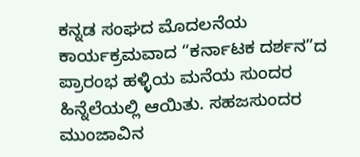ಕನ್ನಡ ಸಂಘದ ಮೊದಲನೆಯ ಕಾರ್ಯಕ್ರಮವಾದ “ಕರ್ನಾಟಕ ದರ್ಶನ”ದ ಪ್ರಾರಂಭ ಹಳ್ಳಿಯ ಮನೆಯ ಸುಂದರ ಹಿನ್ನೆಲೆಯಲ್ಲಿ ಆಯಿತು. ಸಹಜಸುಂದರ ಮುಂಜಾವಿನ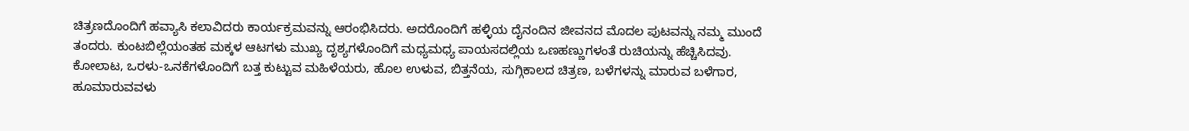ಚಿತ್ರಣದೊಂದಿಗೆ ಹವ್ಯಾಸಿ ಕಲಾವಿದರು ಕಾರ್ಯಕ್ರಮವನ್ನು ಆರಂಭಿಸಿದರು. ಅದರೊಂದಿಗೆ ಹಳ್ಳಿಯ ದೈನಂದಿನ ಜೀವನದ ಮೊದಲ ಪುಟವನ್ನು ನಮ್ಮ ಮುಂದೆ ತಂದರು. ಕುಂಟಬಿಲ್ಲೆಯಂತಹ ಮಕ್ಕಳ ಆಟಗಳು ಮುಖ್ಯ ದೃಶ್ಯಗಳೊಂದಿಗೆ ಮಧ್ಯಮಧ್ಯ ಪಾಯಸದಲ್ಲಿಯ ಒಣಹಣ್ಣುಗಳಂತೆ ರುಚಿಯನ್ನು ಹೆಚ್ಚಿಸಿದವು.
ಕೋಲಾಟ, ಒರಳು-ಒನಕೆಗಳೊಂದಿಗೆ ಬತ್ತ ಕುಟ್ಟುವ ಮಹಿಳೆಯರು, ಹೊಲ ಉಳುವ, ಬಿತ್ತನೆಯ, ಸುಗ್ಗಿಕಾಲದ ಚಿತ್ರಣ, ಬಳೆಗಳನ್ನು ಮಾರುವ ಬಳೆಗಾರ, ಹೂಮಾರುವವಳು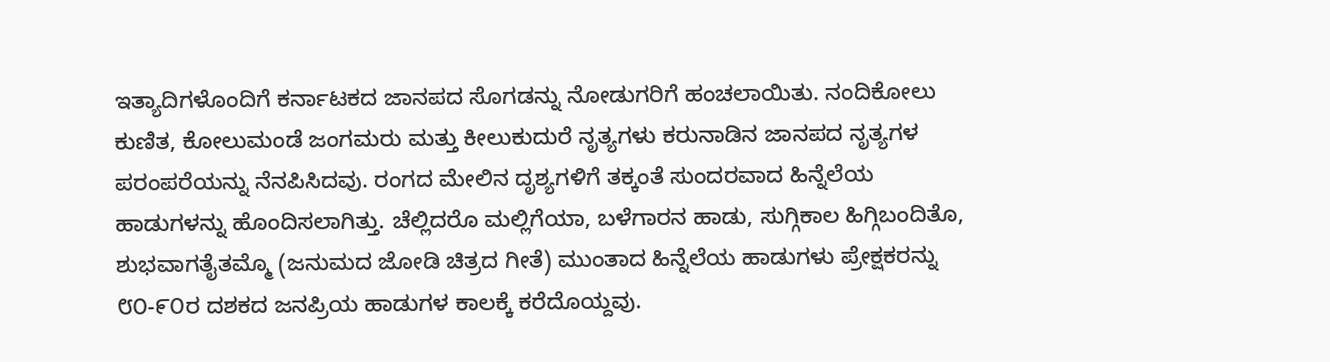ಇತ್ಯಾದಿಗಳೊಂದಿಗೆ ಕರ್ನಾಟಕದ ಜಾನಪದ ಸೊಗಡನ್ನು ನೋಡುಗರಿಗೆ ಹಂಚಲಾಯಿತು. ನಂದಿಕೋಲು ಕುಣಿತ, ಕೋಲುಮಂಡೆ ಜಂಗಮರು ಮತ್ತು ಕೀಲುಕುದುರೆ ನೃತ್ಯಗಳು ಕರುನಾಡಿನ ಜಾನಪದ ನೃತ್ಯಗಳ ಪರಂಪರೆಯನ್ನು ನೆನಪಿಸಿದವು. ರಂಗದ ಮೇಲಿನ ದೃಶ್ಯಗಳಿಗೆ ತಕ್ಕಂತೆ ಸುಂದರವಾದ ಹಿನ್ನೆಲೆಯ ಹಾಡುಗಳನ್ನು ಹೊಂದಿಸಲಾಗಿತ್ತು. ಚೆಲ್ಲಿದರೊ ಮಲ್ಲಿಗೆಯಾ, ಬಳೆಗಾರನ ಹಾಡು, ಸುಗ್ಗಿಕಾಲ ಹಿಗ್ಗಿಬಂದಿತೊ, ಶುಭವಾಗತೈತಮ್ಮೊ (ಜನುಮದ ಜೋಡಿ ಚಿತ್ರದ ಗೀತೆ) ಮುಂತಾದ ಹಿನ್ನೆಲೆಯ ಹಾಡುಗಳು ಪ್ರೇಕ್ಷಕರನ್ನು ೮೦-೯೦ರ ದಶಕದ ಜನಪ್ರಿಯ ಹಾಡುಗಳ ಕಾಲಕ್ಕೆ ಕರೆದೊಯ್ದವು.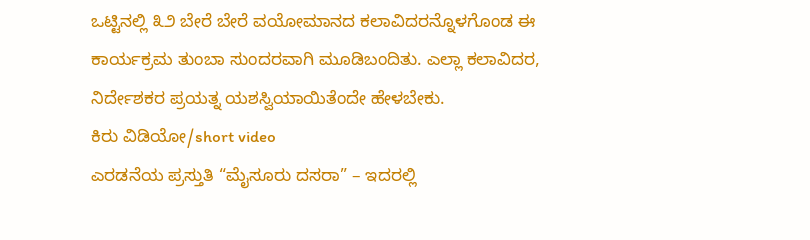ಒಟ್ಟಿನಲ್ಲಿ ೩೨ ಬೇರೆ ಬೇರೆ ವಯೋಮಾನದ ಕಲಾವಿದರನ್ನೊಳಗೊಂಡ ಈ ಕಾರ್ಯಕ್ರಮ ತುಂಬಾ ಸುಂದರವಾಗಿ ಮೂಡಿಬಂದಿತು. ಎಲ್ಲಾ ಕಲಾವಿದರ, ನಿರ್ದೇಶಕರ ಪ್ರಯತ್ನ ಯಶಸ್ವಿಯಾಯಿತೆಂದೇ ಹೇಳಬೇಕು.
ಕಿರು ವಿಡಿಯೋ/short video
ಎರಡನೆಯ ಪ್ರಸ್ತುತಿ “ಮೈಸೂರು ದಸರಾ” – ಇದರಲ್ಲಿ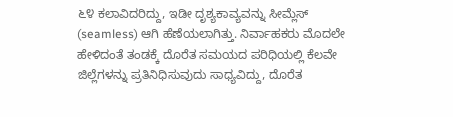೬೪ ಕಲಾವಿದರಿದ್ದು, ಇಡೀ ದೃಶ್ಯಕಾವ್ಯವನ್ನು ಸೀಮ್ಲೆಸ್ (seamless) ಆಗಿ ಹೆಣೆಯಲಾಗಿತ್ತು. ನಿರ್ವಾಹಕರು ಮೊದಲೇ ಹೇಳಿದಂತೆ ತಂಡಕ್ಕೆ ದೊರೆತ ಸಮಯದ ಪರಿಧಿಯಲ್ಲಿ ಕೆಲವೇ ಜಿಲ್ಲೆಗಳನ್ನು ಪ್ರತಿನಿಧಿಸುವುದು ಸಾಧ್ಯವಿದ್ದು, ದೊರೆತ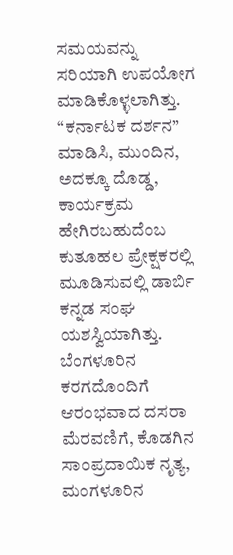ಸಮಯವನ್ನು ಸರಿಯಾಗಿ ಉಪಯೋಗ ಮಾಡಿಕೊಳ್ಳಲಾಗಿತ್ತು. “ಕರ್ನಾಟಕ ದರ್ಶನ” ಮಾಡಿಸಿ, ಮುಂದಿನ, ಅದಕ್ಕೂ ದೊಡ್ಡ, ಕಾರ್ಯಕ್ರಮ ಹೇಗಿರಬಹುದೆಂಬ ಕುತೂಹಲ ಪ್ರೇಕ್ಷಕರಲ್ಲಿ ಮೂಡಿಸುವಲ್ಲಿ ಡಾರ್ಬಿ ಕನ್ನಡ ಸಂಘ ಯಶಸ್ವಿಯಾಗಿತ್ತು.
ಬೆಂಗಳೂರಿನ ಕರಗದೊಂದಿಗೆ ಆರಂಭವಾದ ದಸರಾ ಮೆರವಣಿಗೆ, ಕೊಡಗಿನ ಸಾಂಪ್ರದಾಯಿಕ ನೃತ್ಯ, ಮಂಗಳೂರಿನ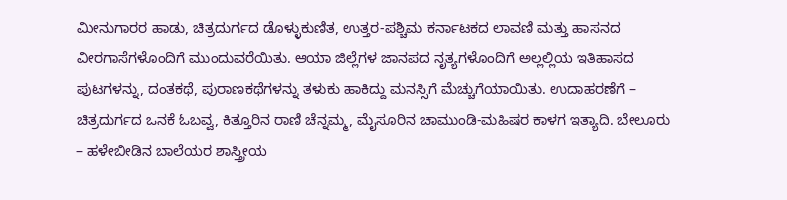ಮೀನುಗಾರರ ಹಾಡು, ಚಿತ್ರದುರ್ಗದ ಡೊಳ್ಳುಕುಣಿತ, ಉತ್ತರ-ಪಶ್ಚಿಮ ಕರ್ನಾಟಕದ ಲಾವಣಿ ಮತ್ತು ಹಾಸನದ ವೀರಗಾಸೆಗಳೊಂದಿಗೆ ಮುಂದುವರೆಯಿತು. ಆಯಾ ಜಿಲ್ಲೆಗಳ ಜಾನಪದ ನೃತ್ಯಗಳೊಂದಿಗೆ ಅಲ್ಲಲ್ಲಿಯ ಇತಿಹಾಸದ ಪುಟಗಳನ್ನು, ದಂತಕಥೆ, ಪುರಾಣಕಥೆಗಳನ್ನು ತಳುಕು ಹಾಕಿದ್ದು ಮನಸ್ಸಿಗೆ ಮೆಚ್ಚುಗೆಯಾಯಿತು. ಉದಾಹರಣೆಗೆ – ಚಿತ್ರದುರ್ಗದ ಒನಕೆ ಓಬವ್ವ, ಕಿತ್ತೂರಿನ ರಾಣಿ ಚೆನ್ನಮ್ಮ, ಮೈಸೂರಿನ ಚಾಮುಂಡಿ-ಮಹಿಷರ ಕಾಳಗ ಇತ್ಯಾದಿ. ಬೇಲೂರು – ಹಳೇಬೀಡಿನ ಬಾಲೆಯರ ಶಾಸ್ತ್ರೀಯ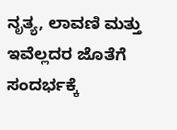ನೃತ್ಯ, ಲಾವಣಿ ಮತ್ತು ಇವೆಲ್ಲದರ ಜೊತೆಗೆ ಸಂದರ್ಭಕ್ಕೆ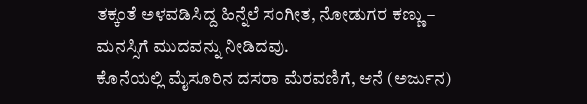ತಕ್ಕಂತೆ ಅಳವಡಿಸಿದ್ದ ಹಿನ್ನೆಲೆ ಸಂಗೀತ, ನೋಡುಗರ ಕಣ್ಣು – ಮನಸ್ಸಿಗೆ ಮುದವನ್ನು ನೀಡಿದವು.
ಕೊನೆಯಲ್ಲಿ ಮೈಸೂರಿನ ದಸರಾ ಮೆರವಣಿಗೆ, ಆನೆ (ಅರ್ಜುನ)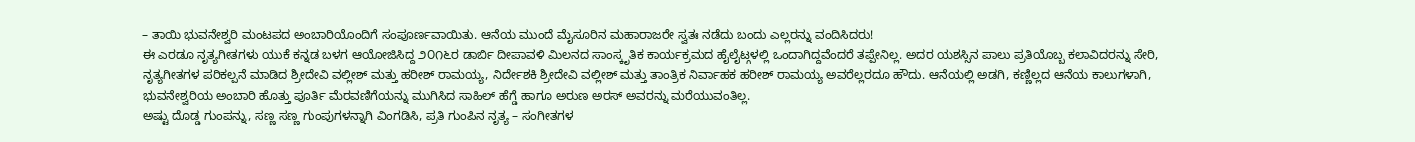– ತಾಯಿ ಭುವನೇಶ್ವರಿ ಮಂಟಪದ ಅಂಬಾರಿಯೊಂದಿಗೆ ಸಂಪೂರ್ಣವಾಯಿತು. ಆನೆಯ ಮುಂದೆ ಮೈಸೂರಿನ ಮಹಾರಾಜರೇ ಸ್ವತಃ ನಡೆದು ಬಂದು ಎಲ್ಲರನ್ನು ವಂದಿಸಿದರು!
ಈ ಎರಡೂ ನೃತ್ಯಗೀತಗಳು ಯುಕೆ ಕನ್ನಡ ಬಳಗ ಆಯೋಜಿಸಿದ್ದ ೨೦೧೬ರ ಡಾರ್ಬಿ ದೀಪಾವಳಿ ಮಿಲನದ ಸಾಂಸ್ಕೃತಿಕ ಕಾರ್ಯಕ್ರಮದ ಹೈಲೈಟ್ಗಳಲ್ಲಿ ಒಂದಾಗಿದ್ದವೆಂದರೆ ತಪ್ಪೇನಿಲ್ಲ. ಅದರ ಯಶಸ್ಸಿನ ಪಾಲು ಪ್ರತಿಯೊಬ್ಬ ಕಲಾವಿದರನ್ನು ಸೇರಿ, ನೃತ್ಯಗೀತಗಳ ಪರಿಕಲ್ಪನೆ ಮಾಡಿದ ಶ್ರೀದೇವಿ ವಲ್ಲೀಶ್ ಮತ್ತು ಹರೀಶ್ ರಾಮಯ್ಯ, ನಿರ್ದೇಶಕಿ ಶ್ರೀದೇವಿ ವಲ್ಲೀಶ್ ಮತ್ತು ತಾಂತ್ರಿಕ ನಿರ್ವಾಹಕ ಹರೀಶ್ ರಾಮಯ್ಯ ಅವರೆಲ್ಲರದೂ ಹೌದು. ಆನೆಯಲ್ಲಿ ಅಡಗಿ, ಕಣ್ಣಿಲ್ಲದ ಆನೆಯ ಕಾಲುಗಳಾಗಿ, ಭುವನೇಶ್ವರಿಯ ಅಂಬಾರಿ ಹೊತ್ತು ಪೂರ್ತಿ ಮೆರವಣಿಗೆಯನ್ನು ಮುಗಿಸಿದ ಸಾಹಿಲ್ ಹೆಗ್ಡೆ ಹಾಗೂ ಅರುಣ ಅರಸ್ ಅವರನ್ನು ಮರೆಯುವಂತಿಲ್ಲ.
ಅಷ್ಟು ದೊಡ್ಡ ಗುಂಪನ್ನು, ಸಣ್ಣ ಸಣ್ಣ ಗುಂಪುಗಳನ್ನಾಗಿ ವಿಂಗಡಿಸಿ, ಪ್ರತಿ ಗುಂಪಿನ ನೃತ್ಯ – ಸಂಗೀತಗಳ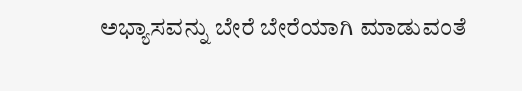ಅಭ್ಯಾಸವನ್ನು ಬೇರೆ ಬೇರೆಯಾಗಿ ಮಾಡುವಂತೆ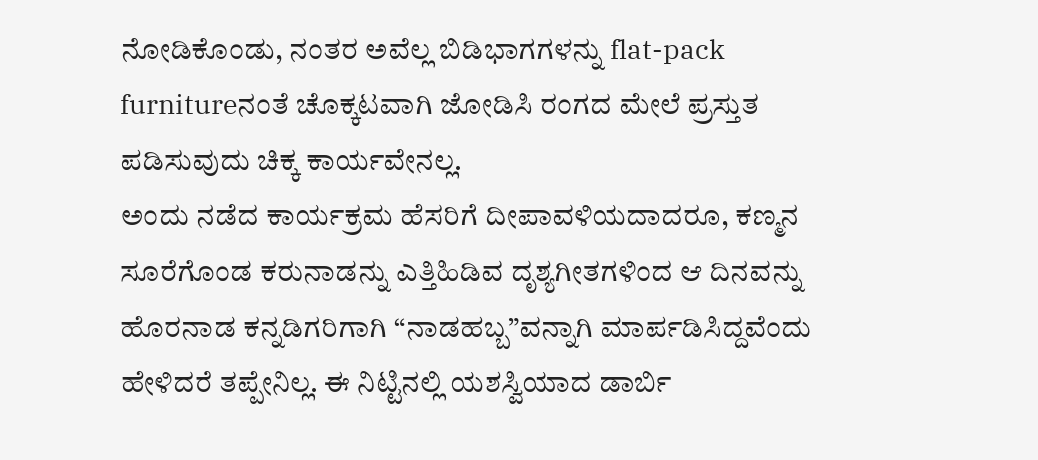ನೋಡಿಕೊಂಡು, ನಂತರ ಅವೆಲ್ಲ ಬಿಡಿಭಾಗಗಳನ್ನು flat-pack furnitureನಂತೆ ಚೊಕ್ಕಟವಾಗಿ ಜೋಡಿಸಿ ರಂಗದ ಮೇಲೆ ಪ್ರಸ್ತುತ ಪಡಿಸುವುದು ಚಿಕ್ಕ ಕಾರ್ಯವೇನಲ್ಲ.
ಅಂದು ನಡೆದ ಕಾರ್ಯಕ್ರಮ ಹೆಸರಿಗೆ ದೀಪಾವಳಿಯದಾದರೂ, ಕಣ್ಮನ ಸೂರೆಗೊಂಡ ಕರುನಾಡನ್ನು ಎತ್ತಿಹಿಡಿವ ದೃಶ್ಯಗೀತಗಳಿಂದ ಆ ದಿನವನ್ನು ಹೊರನಾಡ ಕನ್ನಡಿಗರಿಗಾಗಿ “ನಾಡಹಬ್ಬ”ವನ್ನಾಗಿ ಮಾರ್ಪಡಿಸಿದ್ದವೆಂದು ಹೇಳಿದರೆ ತಪ್ಪೇನಿಲ್ಲ. ಈ ನಿಟ್ಟಿನಲ್ಲಿ ಯಶಸ್ವಿಯಾದ ಡಾರ್ಬಿ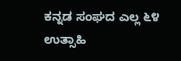ಕನ್ನಡ ಸಂಘದ ಎಲ್ಲ ೬೪ ಉತ್ಸಾಹಿ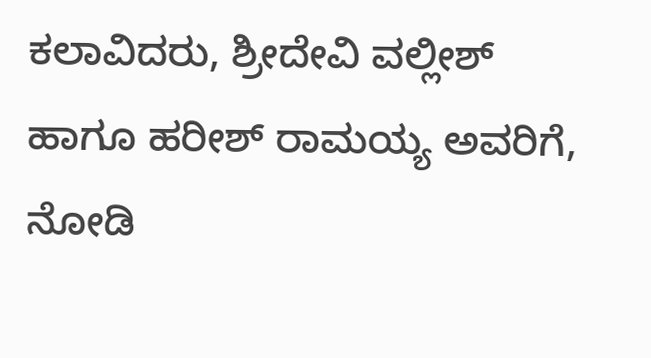ಕಲಾವಿದರು, ಶ್ರೀದೇವಿ ವಲ್ಲೀಶ್ ಹಾಗೂ ಹರೀಶ್ ರಾಮಯ್ಯ ಅವರಿಗೆ, ನೋಡಿ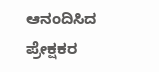ಆನಂದಿಸಿದ ಪ್ರೇಕ್ಷಕರ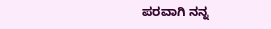ಪರವಾಗಿ ನನ್ನ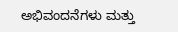ಅಭಿವಂದನೆಗಳು ಮತ್ತು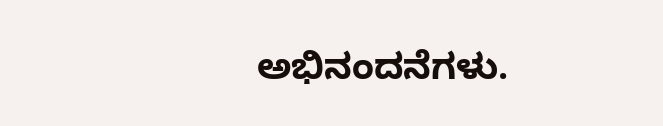ಅಭಿನಂದನೆಗಳು.